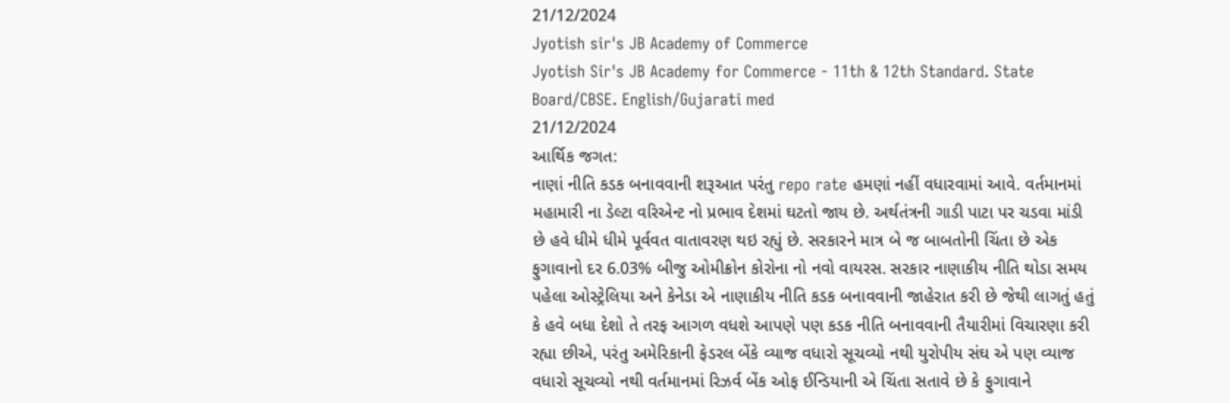21/12/2024
Jyotish sir's JB Academy of Commerce
Jyotish Sir's JB Academy for Commerce - 11th & 12th Standard. State Board/CBSE. English/Gujarati med
21/12/2024
આર્થિક જગત:
નાણાં નીતિ કડક બનાવવાની શરૂઆત પરંતુ repo rate હમણાં નહીં વધારવામાં આવે. વર્તમાનમાં મહામારી ના ડેલ્ટા વરિએન્ટ નો પ્રભાવ દેશમાં ઘટતો જાય છે. અર્થતંત્રની ગાડી પાટા પર ચડવા માંડી છે હવે ધીમે ધીમે પૂર્વવત વાતાવરણ થઇ રહ્યું છે. સરકારને માત્ર બે જ બાબતોની ચિંતા છે એક ફુગાવાનો દર 6.03% બીજુ ઓમીક્રોન કોરોના નો નવો વાયરસ. સરકાર નાણાકીય નીતિ થોડા સમય પહેલા ઓસ્ટ્રેલિયા અને કેનેડા એ નાણાકીય નીતિ કડક બનાવવાની જાહેરાત કરી છે જેથી લાગતું હતું કે હવે બધા દેશો તે તરફ આગળ વધશે આપણે પણ કડક નીતિ બનાવવાની તૈયારીમાં વિચારણા કરી રહ્યા છીએ, પરંતુ અમેરિકાની ફેડરલ બેંકે વ્યાજ વધારો સૂચવ્યો નથી યુરોપીય સંઘ એ પણ વ્યાજ વધારો સૂચવ્યો નથી વર્તમાનમાં રિઝર્વ બેંક ઓફ ઈન્ડિયાની એ ચિંતા સતાવે છે કે ફુગાવાને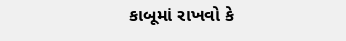કાબૂમાં રાખવો કે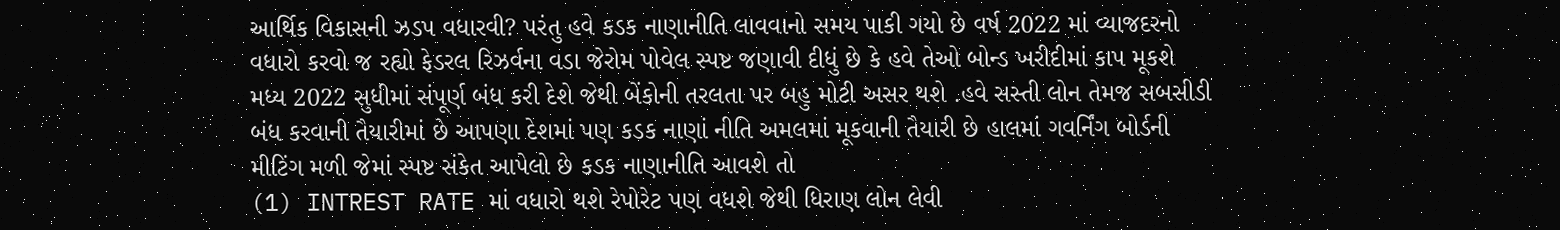આર્થિક વિકાસની ઝડપ વધારવી? પરંતુ હવે કડક નાણાનીતિ લાવવાનો સમય પાકી ગયો છે વર્ષ 2022 માં વ્યાજદરનો વધારો કરવો જ રહ્યો ફેડરલ રિઝર્વના વડા જેરોમ પોવેલ સ્પષ્ટ જણાવી દીધું છે કે હવે તેઓ બોન્ડ ખરીદીમાં કાપ મૂકશે મધ્ય 2022 સુધીમાં સંપૂર્ણ બંધ કરી દેશે જેથી બેંકોની તરલતા પર બહુ મોટી અસર થશે .હવે સસ્તી લોન તેમજ સબસીડી બંધ કરવાની તૈયારીમાં છે આપણા દેશમાં પણ કડક નાણાં નીતિ અમલમાં મૂકવાની તૈયારી છે હાલમાં ગવર્નિંગ બોર્ડની મીટિંગ મળી જેમાં સ્પષ્ટ સંકેત આપેલો છે કડક નાણાનીતિ આવશે તો
(1) INTREST RATE માં વધારો થશે રેપોરેટ પણ વધશે જેથી ધિરાણ લોન લેવી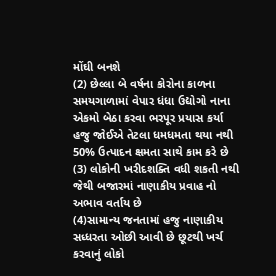મોંઘી બનશે
(2) છેલ્લા બે વર્ષના કોરોના કાળના સમયગાળામાં વેપાર ધંધા ઉદ્યોગો નાના એકમો બેઠા કરવા ભરપૂર પ્રયાસ કર્યા હજુ જોઈએ તેટલા ધમધમતા થયા નથી 50% ઉત્પાદન ક્ષમતા સાથે કામ કરે છે
(3) લોકોની ખરીદશક્તિ વધી શકતી નથી જેથી બજારમાં નાણાકીય પ્રવાહ નો અભાવ વર્તાય છે
(4)સામાન્ય જનતામાં હજુ નાણાકીય સધ્ધરતા ઓછી આવી છે છૂટથી ખર્ચ કરવાનું લોકો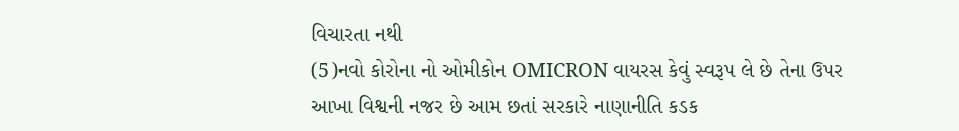વિચારતા નથી
(5)નવો કોરોના નો ઓમીકોન OMICRON વાયરસ કેવું સ્વરૂપ લે છે તેના ઉપર આખા વિશ્વની નજર છે આમ છતાં સરકારે નાણાનીતિ કડક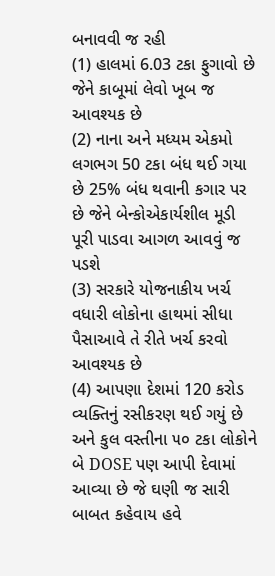બનાવવી જ રહી
(1) હાલમાં 6.03 ટકા ફુગાવો છે જેને કાબૂમાં લેવો ખૂબ જ આવશ્યક છે
(2) નાના અને મધ્યમ એકમો લગભગ 50 ટકા બંધ થઈ ગયા છે 25% બંધ થવાની કગાર પર છે જેને બેન્કોએકાર્યશીલ મૂડી પૂરી પાડવા આગળ આવવું જ પડશે
(3) સરકારે યોજનાકીય ખર્ચ વધારી લોકોના હાથમાં સીધા પૈસાઆવે તે રીતે ખર્ચ કરવો આવશ્યક છે
(4) આપણા દેશમાં 120 કરોડ વ્યક્તિનું રસીકરણ થઈ ગયું છે અને કુલ વસ્તીના ૫૦ ટકા લોકોને બે DOSE પણ આપી દેવામાં આવ્યા છે જે ઘણી જ સારી બાબત કહેવાય હવે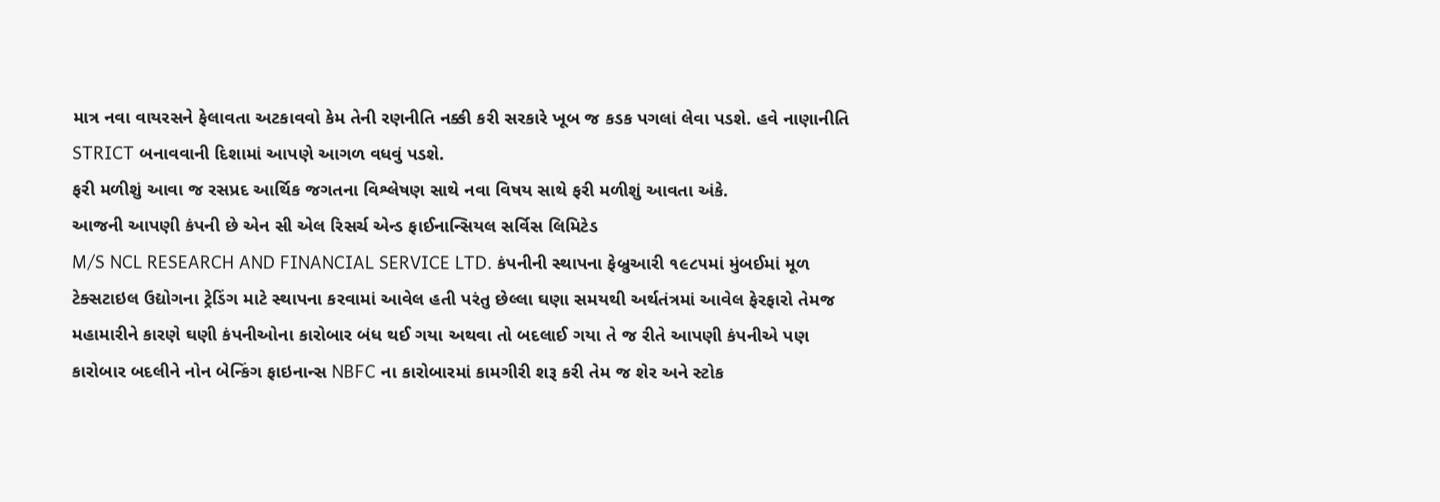માત્ર નવા વાયરસને ફેલાવતા અટકાવવો કેમ તેની રણનીતિ નક્કી કરી સરકારે ખૂબ જ કડક પગલાં લેવા પડશે. હવે નાણાનીતિ STRICT બનાવવાની દિશામાં આપણે આગળ વધવું પડશે.
ફરી મળીશું આવા જ રસપ્રદ આર્થિક જગતના વિશ્લેષણ સાથે નવા વિષય સાથે ફરી મળીશું આવતા અંકે.
આજની આપણી કંપની છે એન સી એલ રિસર્ચ એન્ડ ફાઈનાન્સિયલ સર્વિસ લિમિટેડ
M/S NCL RESEARCH AND FINANCIAL SERVICE LTD. કંપનીની સ્થાપના ફેબ્રુઆરી ૧૯૮૫માં મુંબઈમાં મૂળ ટેક્સટાઇલ ઉદ્યોગના ટ્રેડિંગ માટે સ્થાપના કરવામાં આવેલ હતી પરંતુ છેલ્લા ઘણા સમયથી અર્થતંત્રમાં આવેલ ફેરફારો તેમજ મહામારીને કારણે ઘણી કંપનીઓના કારોબાર બંધ થઈ ગયા અથવા તો બદલાઈ ગયા તે જ રીતે આપણી કંપનીએ પણ કારોબાર બદલીને નોન બેન્કિંગ ફાઇનાન્સ NBFC ના કારોબારમાં કામગીરી શરૂ કરી તેમ જ શેર અને સ્ટોક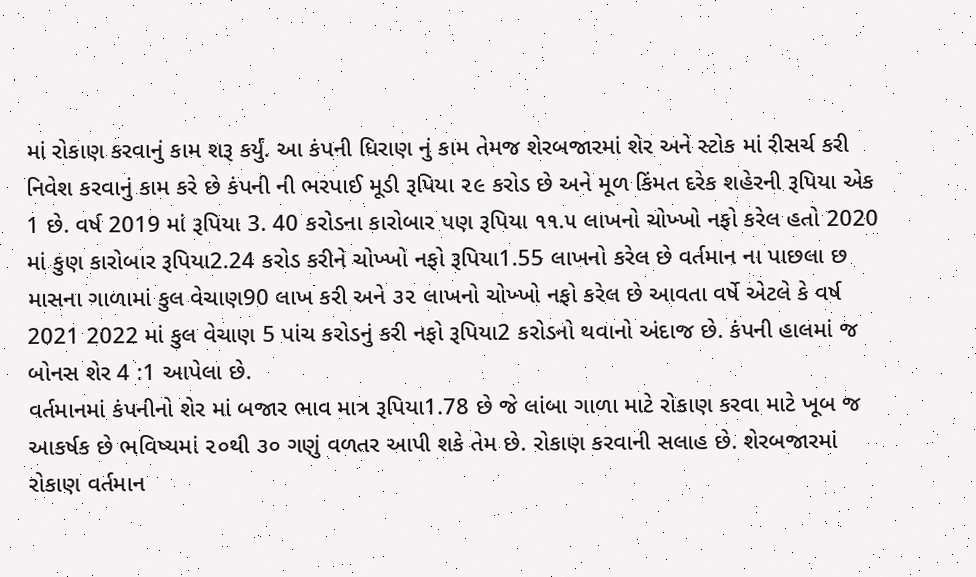માં રોકાણ કરવાનું કામ શરૂ કર્યું. આ કંપની ધિરાણ નું કામ તેમજ શેરબજારમાં શેર અને સ્ટોક માં રીસર્ચ કરી નિવેશ કરવાનું કામ કરે છે કંપની ની ભરપાઈ મૂડી રૂપિયા ૨૯ કરોડ છે અને મૂળ કિંમત દરેક શહેરની રૂપિયા એક 1 છે. વર્ષ 2019 માં રૂપિયા 3. 40 કરોડના કારોબાર પણ રૂપિયા ૧૧.૫ લાખનો ચોખ્ખો નફો કરેલ હતો 2020 માં કુણ કારોબાર રૂપિયા2.24 કરોડ કરીને ચોખ્ખો નફો રૂપિયા1.55 લાખનો કરેલ છે વર્તમાન ના પાછલા છ માસના ગાળામાં કુલ વેચાણ90 લાખ કરી અને ૩૨ લાખનો ચોખ્ખો નફો કરેલ છે આવતા વર્ષે એટલે કે વર્ષ 2021 2022 માં કુલ વેચાણ 5 પાંચ કરોડનું કરી નફો રૂપિયા2 કરોડનો થવાનો અંદાજ છે. કંપની હાલમાં જ બોનસ શેર 4 :1 આપેલા છે.
વર્તમાનમાં કંપનીનો શેર માં બજાર ભાવ માત્ર રૂપિયા1.78 છે જે લાંબા ગાળા માટે રોકાણ કરવા માટે ખૂબ જ આકર્ષક છે ભવિષ્યમાં ૨૦થી ૩૦ ગણું વળતર આપી શકે તેમ છે. રોકાણ કરવાની સલાહ છે. શેરબજારમાં રોકાણ વર્તમાન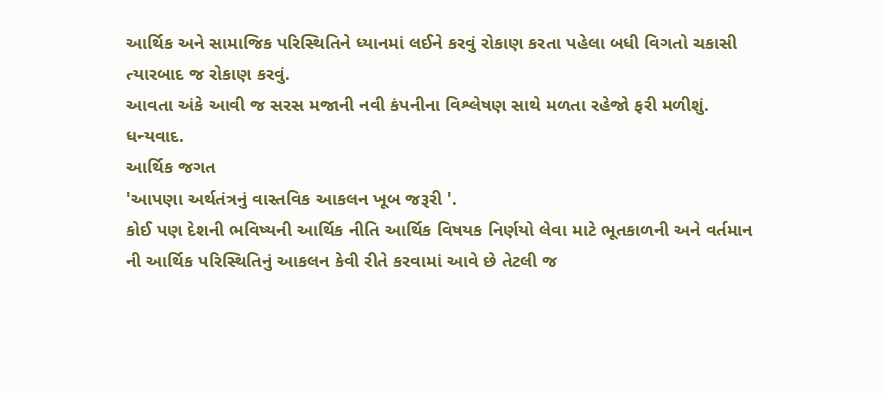આર્થિક અને સામાજિક પરિસ્થિતિને ધ્યાનમાં લઈને કરવું રોકાણ કરતા પહેલા બધી વિગતો ચકાસી ત્યારબાદ જ રોકાણ કરવું.
આવતા અંકે આવી જ સરસ મજાની નવી કંપનીના વિશ્લેષણ સાથે મળતા રહેજો ફરી મળીશું. ધન્યવાદ.
આર્થિક જગત
'આપણા અર્થતંત્રનું વાસ્તવિક આકલન ખૂબ જરૂરી '.
કોઈ પણ દેશની ભવિષ્યની આર્થિક નીતિ આર્થિક વિષયક નિર્ણયો લેવા માટે ભૂતકાળની અને વર્તમાન ની આર્થિક પરિસ્થિતિનું આકલન કેવી રીતે કરવામાં આવે છે તેટલી જ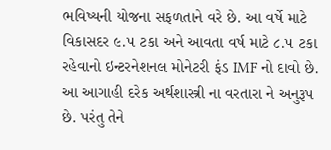ભવિષ્યની યોજના સફળતાને વરે છે. આ વર્ષે માટે વિકાસદર ૯.૫ ટકા અને આવતા વર્ષ માટે ૮.૫ ટકા રહેવાનો ઇન્ટરનેશનલ મોનેટરી ફંડ IMF નો દાવો છે. આ આગાહી દરેક અર્થશાસ્ત્રી ના વરતારા ને અનુરૂપ છે. પરંતુ તેને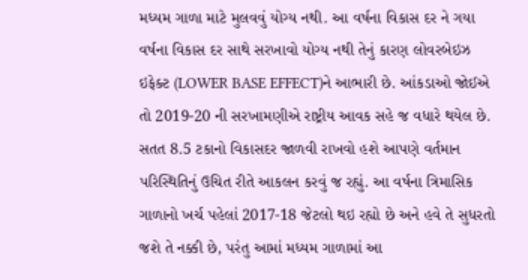મધ્યમ ગાળા માટે મુલવવું યોગ્ય નથી. આ વર્ષના વિકાસ દર ને ગયા વર્ષના વિકાસ દર સાથે સરખાવો યોગ્ય નથી તેનું કારણ લોવરબેઇઝ ઇફેક્ટ (LOWER BASE EFFECT)ને આભારી છે. આંકડાઓ જોઈએ તો 2019-20 ની સરખામણીએ રાષ્ટ્રીય આવક સહે જ વધારે થયેલ છે. સતત 8.5 ટકાનો વિકાસદર જાળવી રાખવો હશે આપણે વર્તમાન પરિસ્થિતિનું ઉચિત રીતે આકલન કરવું જ રહ્યું. આ વર્ષના ત્રિમાસિક ગાળાનો ખર્ચ પહેલાં 2017-18 જેટલો થઇ રહ્યો છે અને હવે તે સુધરતો જશે તે નક્કી છે, પરંતુ આમાં મધ્યમ ગાળામાં આ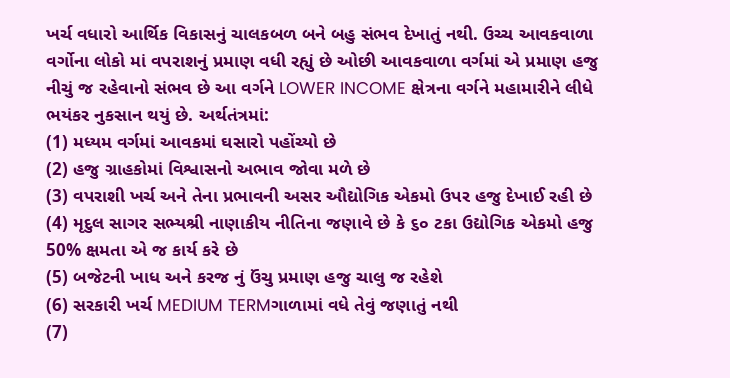ખર્ચ વધારો આર્થિક વિકાસનું ચાલકબળ બને બહુ સંભવ દેખાતું નથી. ઉચ્ચ આવકવાળા વર્ગોના લોકો માં વપરાશનું પ્રમાણ વધી રહ્યું છે ઓછી આવકવાળા વર્ગમાં એ પ્રમાણ હજુ નીચું જ રહેવાનો સંભવ છે આ વર્ગને LOWER INCOME ક્ષેત્રના વર્ગને મહામારીને લીધે ભયંકર નુકસાન થયું છે. અર્થતંત્રમાં:
(1) મધ્યમ વર્ગમાં આવકમાં ઘસારો પહોંચ્યો છે
(2) હજુ ગ્રાહકોમાં વિશ્વાસનો અભાવ જોવા મળે છે
(3) વપરાશી ખર્ચ અને તેના પ્રભાવની અસર ઔદ્યોગિક એકમો ઉપર હજુ દેખાઈ રહી છે
(4) મૃદુલ સાગર સભ્યશ્રી નાણાકીય નીતિના જણાવે છે કે ૬૦ ટકા ઉદ્યોગિક એકમો હજુ 50% ક્ષમતા એ જ કાર્ય કરે છે
(5) બજેટની ખાધ અને કરજ નું ઉંચુ પ્રમાણ હજુ ચાલુ જ રહેશે
(6) સરકારી ખર્ચ MEDIUM TERMગાળામાં વધે તેવું જણાતું નથી
(7)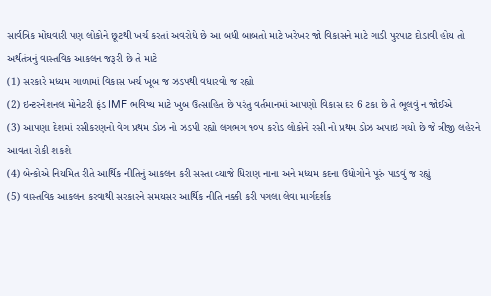સાર્વત્રિક મોંઘવારી પણ લોકોને છૂટથી ખર્ચ કરતાં અવરોધે છે આ બધી બાબતો માટે ખરેખર જો વિકાસને માટે ગાડી પુરપાટ દોડાવી હોય તો અર્થતંત્રનું વાસ્તવિક આકલન જરૂરી છે તે માટે
(1) સરકારે મધ્યમ ગાળામાં વિકાસ ખર્ચ ખૂબ જ ઝડપથી વધારવો જ રહ્યો
(2) ઇન્ટરનેશનલ મોનેટરી ફંડ IMF ભવિષ્ય માટે ખુબ ઉત્સાહિત છે પરંતુ વર્તમાનમાં આપણો વિકાસ દર 6 ટકા છે તે ભૂલવું ન જોઈએ
(3) આપણા દેશમાં રસીકરણનો વેગ પ્રથમ ડોઝ નો ઝડપી રહ્યો લગભગ ૧૦૫ કરોડ લોકોને રસી નો પ્રથમ ડોઝ અપાઇ ગયો છે જે ત્રીજી લહેરને આવતા રોકી શકશે
(4) બેન્કોએ નિયમિત રીતે આર્થિક નીતિનું આકલન કરી સસ્તા વ્યાજે ધિરાણ નાના અને મધ્યમ કદના ઉધોગોને પૂરું પાડવું જ રહ્યું
(5) વાસ્તવિક આકલન કરવાથી સરકારને સમયસર આર્થિક નીતિ નક્કી કરી પગલા લેવા માર્ગદર્શક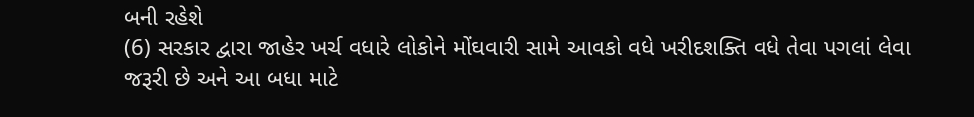બની રહેશે
(6) સરકાર દ્વારા જાહેર ખર્ચ વધારે લોકોને મોંઘવારી સામે આવકો વધે ખરીદશક્તિ વધે તેવા પગલાં લેવા જરૂરી છે અને આ બધા માટે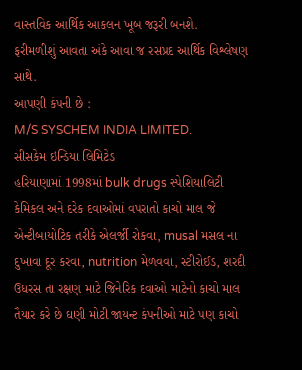વાસ્તવિક આર્થિક આકલન ખૂબ જરૂરી બનશે.
ફરીમળીશું આવતા અંકે આવા જ રસપ્રદ આર્થિક વિશ્લેષણ સાથે.
આપણી કંપની છે :
M/S SYSCHEM INDIA LIMITED.
સીસકેમ ઇન્ડિયા લિમિટેડ
હરિયાણામાં 1998માં bulk drugs સ્પેશિયાલિટી કેમિકલ અને દરેક દવાઓમાં વપરાતો કાચો માલ જે એન્ટીબાયોટિક તરીકે એલર્જી રોકવા, musal મસલ ના દુખાવા દૂર કરવા, nutrition મેળવવા, સ્ટીરોઈડ, શરદી ઉધરસ તા રક્ષણ માટે જિનેરિક દવાઓ માટેનો કાચો માલ તૈયાર કરે છે ઘણી મોટી જાયન્ટ કંપનીઓ માટે પણ કાચો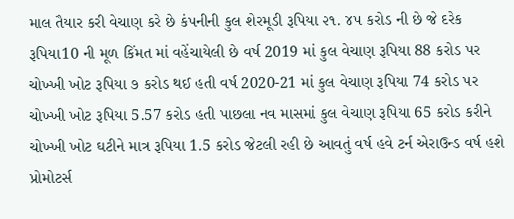માલ તૈયાર કરી વેચાણ કરે છે કંપનીની કુલ શેરમૂડી રૂપિયા ૨૧. ૪૫ કરોડ ની છે જે દરેક રૂપિયા10 ની મૂળ કિંમત માં વહેંચાયેલી છે વર્ષ 2019 માં કુલ વેચાણ રૂપિયા 88 કરોડ પર ચોખ્ખી ખોટ રૂપિયા ૭ કરોડ થઈ હતી વર્ષ 2020-21 માં કુલ વેચાણ રૂપિયા 74 કરોડ પર ચોખ્ખી ખોટ રૂપિયા 5.57 કરોડ હતી પાછલા નવ માસમાં કુલ વેચાણ રૂપિયા 65 કરોડ કરીને ચોખ્ખી ખોટ ઘટીને માત્ર રૂપિયા 1.5 કરોડ જેટલી રહી છે આવતું વર્ષ હવે ટર્ન એરાઉન્ડ વર્ષ હશે પ્રોમોટર્સ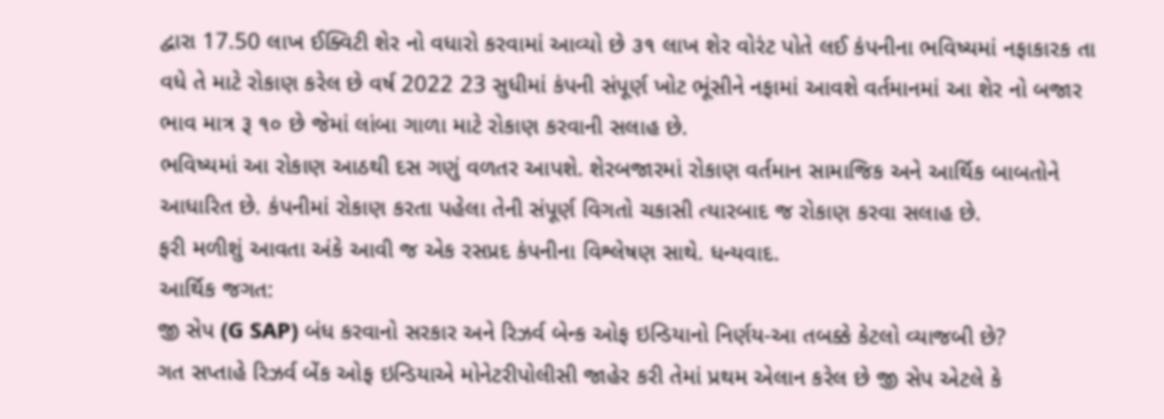દ્વારા 17.50 લાખ ઈક્વિટી શેર નો વધારો કરવામાં આવ્યો છે ૩૧ લાખ શેર વોરંટ પોતે લઈ કંપનીના ભવિષ્યમાં નફાકારક તા વધે તે માટે રોકાણ કરેલ છે વર્ષ 2022 23 સુધીમાં કંપની સંપૂર્ણ ખોટ ભૂંસીને નફામાં આવશે વર્તમાનમાં આ શેર નો બજાર ભાવ માત્ર રૂ ૧૦ છે જેમાં લાંબા ગાળા માટે રોકાણ કરવાની સલાહ છે.
ભવિષ્યમાં આ રોકાણ આઠથી દસ ગણું વળતર આપશે. શેરબજારમાં રોકાણ વર્તમાન સામાજિક અને આર્થિક બાબતોને આધારિત છે. કંપનીમાં રોકાણ કરતા પહેલા તેની સંપૂર્ણ વિગતો ચકાસી ત્યારબાદ જ રોકાણ કરવા સલાહ છે.
ફરી મળીશું આવતા અંકે આવી જ એક રસપ્રદ કંપનીના વિશ્લેષણ સાથે. ધન્યવાદ.
આર્થિક જગત:
જી સેપ (G SAP) બંધ કરવાનો સરકાર અને રિઝર્વ બેન્ક ઓફ ઇન્ડિયાનો નિર્ણય-આ તબક્કે કેટલો વ્યાજબી છે?
ગત સપ્તાહે રિઝર્વ બેંક ઓફ ઇન્ડિયાએ મોનેટરીપોલીસી જાહેર કરી તેમાં પ્રથમ એલાન કરેલ છે જી સેપ એટલે કે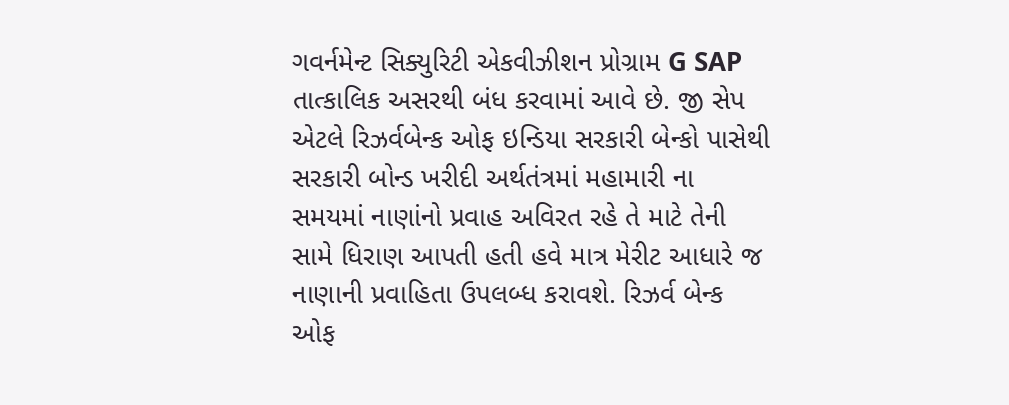ગવર્નમેન્ટ સિક્યુરિટી એકવીઝીશન પ્રોગ્રામ G SAP તાત્કાલિક અસરથી બંધ કરવામાં આવે છે. જી સેપ એટલે રિઝર્વબેન્ક ઓફ ઇન્ડિયા સરકારી બેન્કો પાસેથી સરકારી બોન્ડ ખરીદી અર્થતંત્રમાં મહામારી ના સમયમાં નાણાંનો પ્રવાહ અવિરત રહે તે માટે તેની સામે ધિરાણ આપતી હતી હવે માત્ર મેરીટ આધારે જ નાણાની પ્રવાહિતા ઉપલબ્ધ કરાવશે. રિઝર્વ બેન્ક ઓફ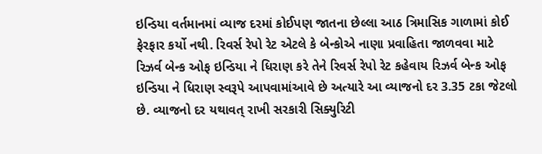ઇન્ડિયા વર્તમાનમાં વ્યાજ દરમાં કોઈપણ જાતના છેલ્લા આઠ ત્રિમાસિક ગાળામાં કોઈ ફેરફાર કર્યો નથી. રિવર્સ રેપો રેટ એટલે કે બેન્કોએ નાણા પ્રવાહિતા જાળવવા માટે રિઝર્વ બેન્ક ઓફ ઇન્ડિયા ને ધિરાણ કરે તેને રિવર્સ રેપો રેટ કહેવાય રિઝર્વ બેન્ક ઓફ ઇન્ડિયા ને ધિરાણ સ્વરૂપે આપવામાંઆવે છે અત્યારે આ વ્યાજનો દર 3.35 ટકા જેટલો છે. વ્યાજનો દર યથાવત્ રાખી સરકારી સિક્યુરિટી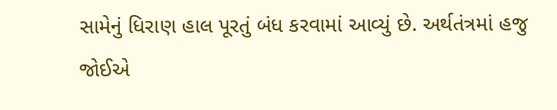સામેનું ધિરાણ હાલ પૂરતું બંધ કરવામાં આવ્યું છે. અર્થતંત્રમાં હજુ જોઈએ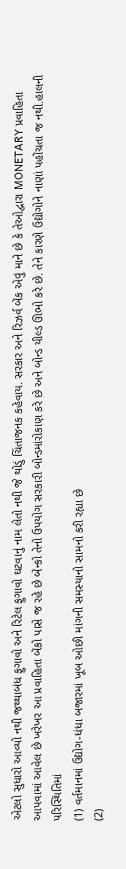એટલો સુધારો આવ્યો નથી જથ્થાબંધ ફુગાવો અને રિટેલ ફુગાવો ઘટવાનું નામ લેતો નથી જે થોડું ચિંતાજનક કહેવાય. સરકાર અને રિઝર્વ બેંક એવું માને છે કે તેઓદ્વારા MONETARY પ્રવાહિતા આપવામાં આવેલ છે ખરેખર આ પ્રવાહિતા બેંકો પાસે જ રહે છે બેન્કો તેનો ઉપયોગ સરકારી બોન્ડમાંરોકાણ કરે છે અને બોન્ડ યીલ્ડ ઊભો કરે છે. તેને કારણે ઉદ્યોગોને નાણાં પહોંચતા જ નથી.હાલની પરિસ્થિતિમાં
(1) વર્તમાનમાં ઉદ્યોગ-ધંધા બજારમાં ખૂબ ઓછી માંગની સમસ્યાનો સામનો કરી રહ્યા છે
(2)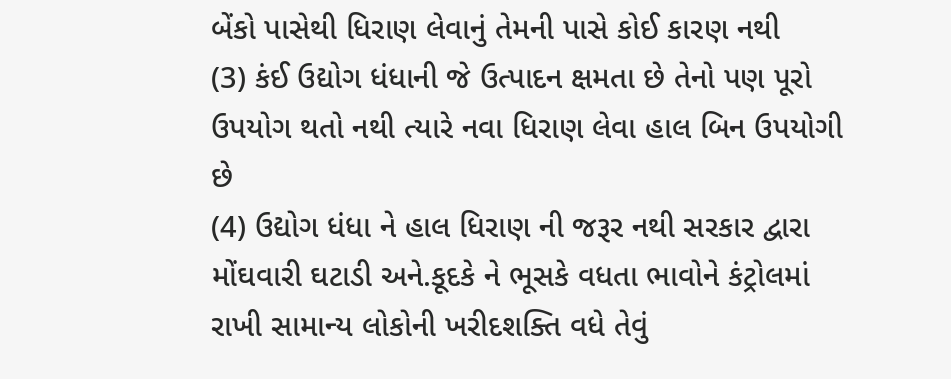બેંકો પાસેથી ધિરાણ લેવાનું તેમની પાસે કોઈ કારણ નથી
(3) કંઈ ઉદ્યોગ ધંધાની જે ઉત્પાદન ક્ષમતા છે તેનો પણ પૂરો ઉપયોગ થતો નથી ત્યારે નવા ધિરાણ લેવા હાલ બિન ઉપયોગી છે
(4) ઉદ્યોગ ધંધા ને હાલ ધિરાણ ની જરૂર નથી સરકાર દ્વારા મોંઘવારી ઘટાડી અને.કૂદકે ને ભૂસકે વધતા ભાવોને કંટ્રોલમાં રાખી સામાન્ય લોકોની ખરીદશક્તિ વધે તેવું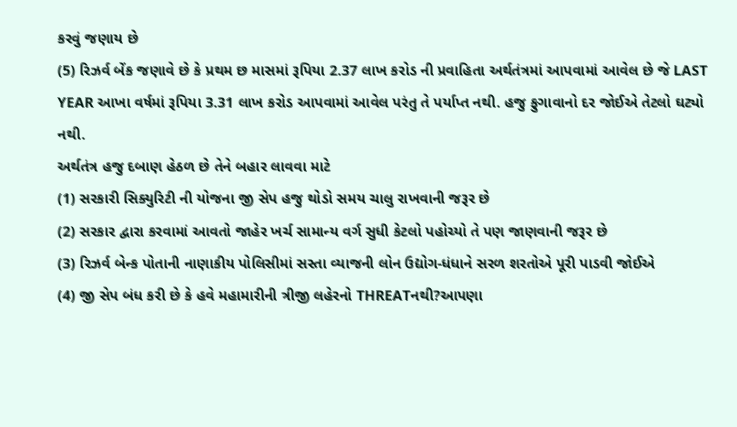કરવું જણાય છે
(5) રિઝર્વ બેંક જણાવે છે કે પ્રથમ છ માસમાં રૂપિયા 2.37 લાખ કરોડ ની પ્રવાહિતા અર્થતંત્રમાં આપવામાં આવેલ છે જે LAST YEAR આખા વર્ષમાં રૂપિયા 3.31 લાખ કરોડ આપવામાં આવેલ પરંતુ તે પર્યાપ્ત નથી. હજુ ફુગાવાનો દર જોઈએ તેટલો ઘટ્યો નથી.
અર્થતંત્ર હજુ દબાણ હેઠળ છે તેને બહાર લાવવા માટે
(1) સરકારી સિક્યુરિટી ની યોજના જી સેપ હજુ થોડો સમય ચાલુ રાખવાની જરૂર છે
(2) સરકાર દ્વારા કરવામાં આવતો જાહેર ખર્ચ સામાન્ય વર્ગ સુધી કેટલો પહોચ્યો તે પણ જાણવાની જરૂર છે
(3) રિઝર્વ બેન્ક પોતાની નાણાકીય પોલિસીમાં સસ્તા વ્યાજની લોન ઉદ્યોગ-ધંધાને સરળ શરતોએ પૂરી પાડવી જોઈએ
(4) જી સેપ બંધ કરી છે કે હવે મહામારીની ત્રીજી લહેરનો THREATનથી?આપણા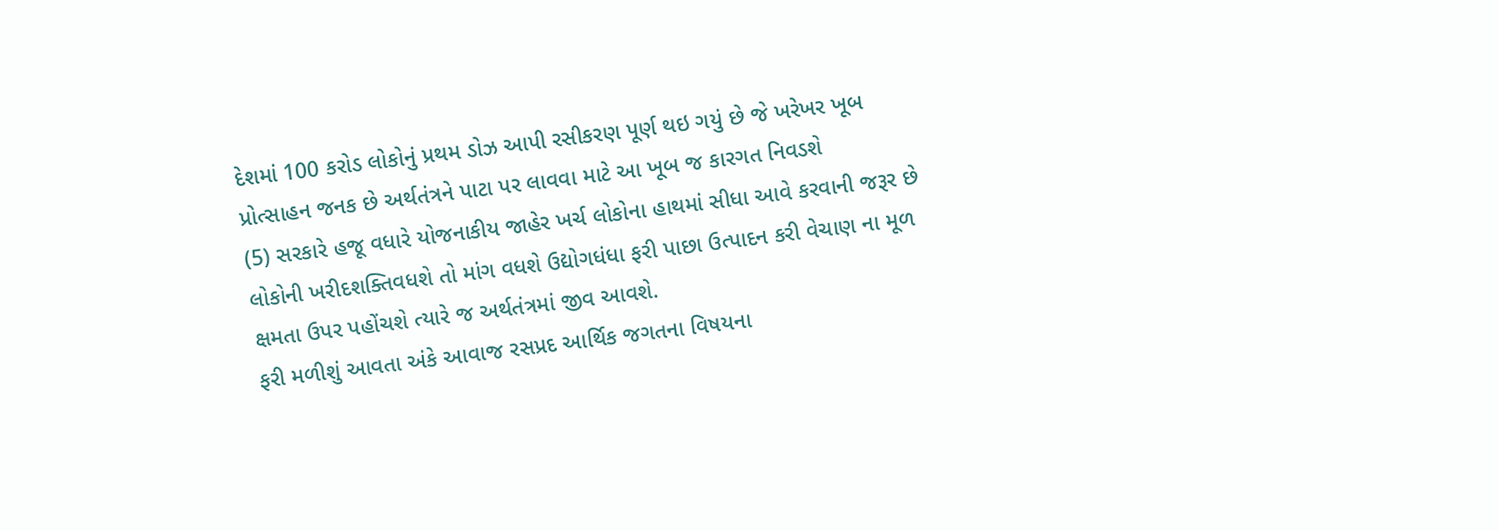દેશમાં 100 કરોડ લોકોનું પ્રથમ ડોઝ આપી રસીકરણ પૂર્ણ થઇ ગયું છે જે ખરેખર ખૂબ પ્રોત્સાહન જનક છે અર્થતંત્રને પાટા પર લાવવા માટે આ ખૂબ જ કારગત નિવડશે
(5) સરકારે હજૂ વધારે યોજનાકીય જાહેર ખર્ચ લોકોના હાથમાં સીધા આવે કરવાની જરૂર છે લોકોની ખરીદશક્તિવધશે તો માંગ વધશે ઉદ્યોગધંધા ફરી પાછા ઉત્પાદન કરી વેચાણ ના મૂળ ક્ષમતા ઉપર પહોંચશે ત્યારે જ અર્થતંત્રમાં જીવ આવશે.
ફરી મળીશું આવતા અંકે આવાજ રસપ્રદ આર્થિક જગતના વિષયના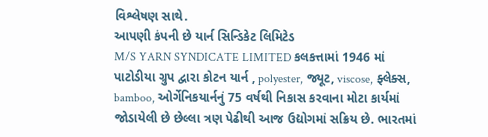વિશ્લેષણ સાથે.
આપણી કંપની છે યાર્ન સિન્ડિકેટ લિમિટેડ
M/S YARN SYNDICATE LIMITED કલકત્તામાં 1946 માં પાટોડીયા ગ્રુપ દ્વારા કોટન યાર્ન , polyester, જ્યૂટ, viscose, ફ્લેક્સ, bamboo, ઓર્ગેનિકયાર્નનું 75 વર્ષથી નિકાસ કરવાના મોટા કાર્યમાં જોડાયેલી છે છેલ્લા ત્રણ પેઢીથી આજ ઉદ્યોગમાં સક્રિય છે. ભારતમાં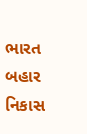ભારત બહાર નિકાસ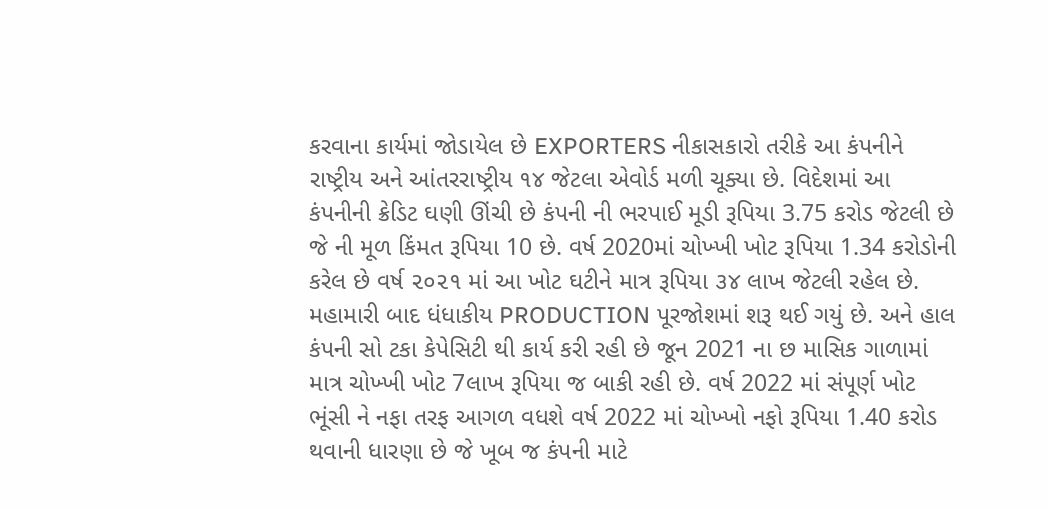કરવાના કાર્યમાં જોડાયેલ છે EXPORTERS નીકાસકારો તરીકે આ કંપનીને રાષ્ટ્રીય અને આંતરરાષ્ટ્રીય ૧૪ જેટલા એવોર્ડ મળી ચૂક્યા છે. વિદેશમાં આ કંપનીની ક્રેડિટ ઘણી ઊંચી છે કંપની ની ભરપાઈ મૂડી રૂપિયા 3.75 કરોડ જેટલી છે જે ની મૂળ કિંમત રૂપિયા 10 છે. વર્ષ 2020માં ચોખ્ખી ખોટ રૂપિયા 1.34 કરોડોની કરેલ છે વર્ષ ૨૦૨૧ માં આ ખોટ ઘટીને માત્ર રૂપિયા ૩૪ લાખ જેટલી રહેલ છે. મહામારી બાદ ધંધાકીય PRODUCTION પૂરજોશમાં શરૂ થઈ ગયું છે. અને હાલ કંપની સો ટકા કેપેસિટી થી કાર્ય કરી રહી છે જૂન 2021 ના છ માસિક ગાળામાં માત્ર ચોખ્ખી ખોટ 7લાખ રૂપિયા જ બાકી રહી છે. વર્ષ 2022 માં સંપૂર્ણ ખોટ ભૂંસી ને નફા તરફ આગળ વધશે વર્ષ 2022 માં ચોખ્ખો નફો રૂપિયા 1.40 કરોડ થવાની ધારણા છે જે ખૂબ જ કંપની માટે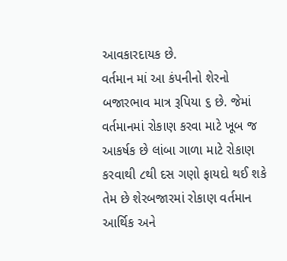આવકારદાયક છે.
વર્તમાન માં આ કંપનીનો શેરનો બજારભાવ માત્ર રૂપિયા ૬ છે. જેમાં વર્તમાનમાં રોકાણ કરવા માટે ખૂબ જ આકર્ષક છે લાંબા ગાળા માટે રોકાણ કરવાથી ૮થી દસ ગણો ફાયદો થઈ શકે તેમ છે શેરબજારમાં રોકાણ વર્તમાન આર્થિક અને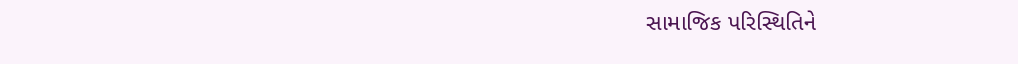સામાજિક પરિસ્થિતિને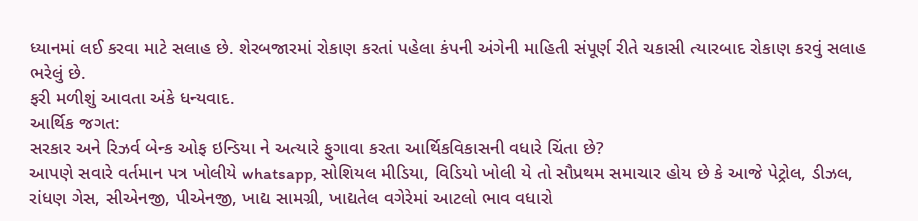ધ્યાનમાં લઈ કરવા માટે સલાહ છે. શેરબજારમાં રોકાણ કરતાં પહેલા કંપની અંગેની માહિતી સંપૂર્ણ રીતે ચકાસી ત્યારબાદ રોકાણ કરવું સલાહ ભરેલું છે.
ફરી મળીશું આવતા અંકે ધન્યવાદ.
આર્થિક જગત:
સરકાર અને રિઝર્વ બેન્ક ઓફ ઇન્ડિયા ને અત્યારે ફુગાવા કરતા આર્થિકવિકાસની વધારે ચિંતા છે?
આપણે સવારે વર્તમાન પત્ર ખોલીયે whatsapp, સોશિયલ મીડિયા, વિડિયો ખોલી યે તો સૌપ્રથમ સમાચાર હોય છે કે આજે પેટ્રોલ, ડીઝલ, રાંધણ ગેસ, સીએનજી, પીએનજી, ખાદ્ય સામગ્રી, ખાદ્યતેલ વગેરેમાં આટલો ભાવ વધારો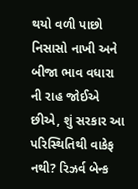થયો વળી પાછો નિસાસો નાખી અને બીજા ભાવ વધારા ની રાહ જોઈએ છીએ, શું સરકાર આ પરિસ્થિતિથી વાકેફ નથી? રિઝર્વ બેન્ક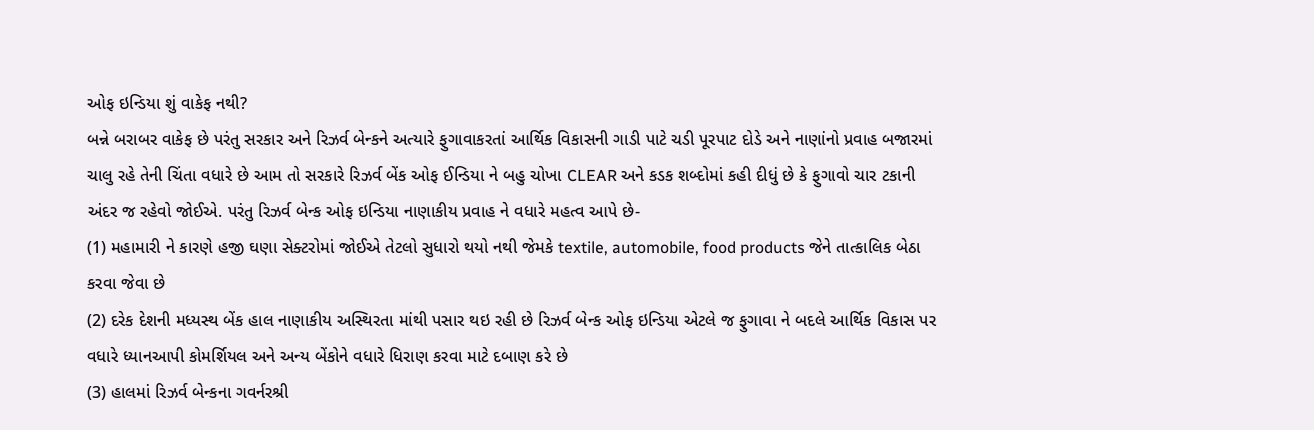ઓફ ઇન્ડિયા શું વાકેફ નથી?
બન્ને બરાબર વાકેફ છે પરંતુ સરકાર અને રિઝર્વ બેન્કને અત્યારે ફુગાવાકરતાં આર્થિક વિકાસની ગાડી પાટે ચડી પૂરપાટ દોડે અને નાણાંનો પ્રવાહ બજારમાં ચાલુ રહે તેની ચિંતા વધારે છે આમ તો સરકારે રિઝર્વ બેંક ઓફ ઈન્ડિયા ને બહુ ચોખા CLEAR અને કડક શબ્દોમાં કહી દીધું છે કે ફુગાવો ચાર ટકાની અંદર જ રહેવો જોઈએ. પરંતુ રિઝર્વ બેન્ક ઓફ ઇન્ડિયા નાણાકીય પ્રવાહ ને વધારે મહત્વ આપે છે-
(1) મહામારી ને કારણે હજી ઘણા સેક્ટરોમાં જોઈએ તેટલો સુધારો થયો નથી જેમકે textile, automobile, food products જેને તાત્કાલિક બેઠા કરવા જેવા છે
(2) દરેક દેશની મધ્યસ્થ બેંક હાલ નાણાકીય અસ્થિરતા માંથી પસાર થઇ રહી છે રિઝર્વ બેન્ક ઓફ ઇન્ડિયા એટલે જ ફુગાવા ને બદલે આર્થિક વિકાસ પર વધારે ધ્યાનઆપી કોમર્શિયલ અને અન્ય બેંકોને વધારે ધિરાણ કરવા માટે દબાણ કરે છે
(3) હાલમાં રિઝર્વ બેન્કના ગવર્નરશ્રી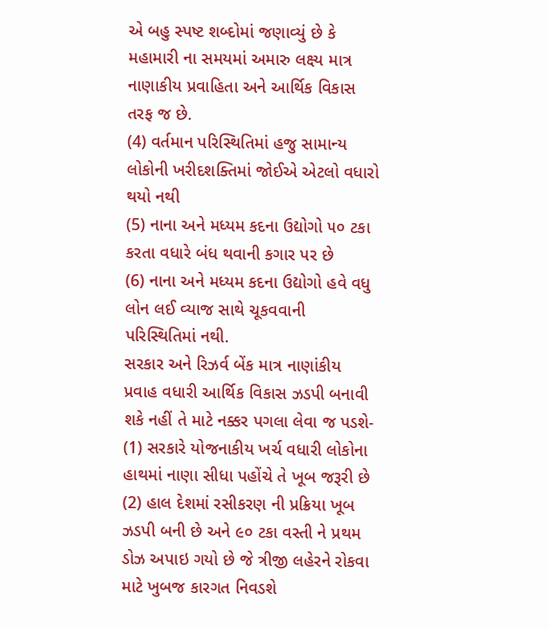એ બહુ સ્પષ્ટ શબ્દોમાં જણાવ્યું છે કે મહામારી ના સમયમાં અમારુ લક્ષ્ય માત્ર નાણાકીય પ્રવાહિતા અને આર્થિક વિકાસ તરફ જ છે.
(4) વર્તમાન પરિસ્થિતિમાં હજુ સામાન્ય લોકોની ખરીદશક્તિમાં જોઈએ એટલો વધારો થયો નથી
(5) નાના અને મધ્યમ કદના ઉદ્યોગો ૫૦ ટકા કરતા વધારે બંધ થવાની કગાર પર છે
(6) નાના અને મધ્યમ કદના ઉદ્યોગો હવે વધુ લોન લઈ વ્યાજ સાથે ચૂકવવાની પરિસ્થિતિમાં નથી.
સરકાર અને રિઝર્વ બેંક માત્ર નાણાંકીય પ્રવાહ વધારી આર્થિક વિકાસ ઝડપી બનાવી શકે નહીં તે માટે નક્કર પગલા લેવા જ પડશે-
(1) સરકારે યોજનાકીય ખર્ચ વધારી લોકોના હાથમાં નાણા સીધા પહોંચે તે ખૂબ જરૂરી છે
(2) હાલ દેશમાં રસીકરણ ની પ્રક્રિયા ખૂબ ઝડપી બની છે અને ૯૦ ટકા વસ્તી ને પ્રથમ ડોઝ અપાઇ ગયો છે જે ત્રીજી લહેરને રોકવા માટે ખુબજ કારગત નિવડશે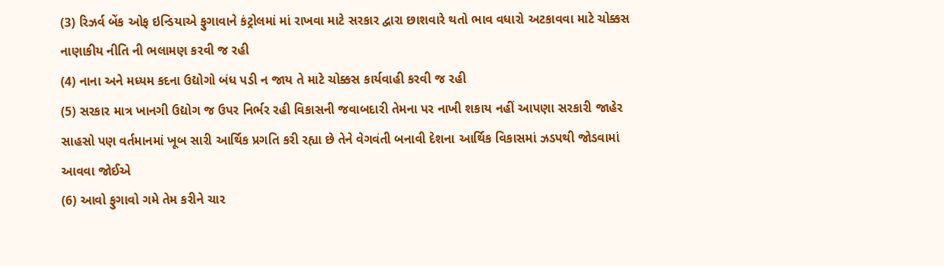(3) રિઝર્વ બેંક ઓફ ઇન્ડિયાએ ફુગાવાને કંટ્રોલમાં માં રાખવા માટે સરકાર દ્વારા છાશવારે થતો ભાવ વધારો અટકાવવા માટે ચોક્કસ નાણાકીય નીતિ ની ભલામણ કરવી જ રહી
(4) નાના અને મધ્યમ કદના ઉદ્યોગો બંધ પડી ન જાય તે માટે ચોક્કસ કાર્યવાહી કરવી જ રહી
(5) સરકાર માત્ર ખાનગી ઉદ્યોગ જ ઉપર નિર્ભર રહી વિકાસની જવાબદારી તેમના પર નાખી શકાય નહીં આપણા સરકારી જાહેર સાહસો પણ વર્તમાનમાં ખૂબ સારી આર્થિક પ્રગતિ કરી રહ્યા છે તેને વેગવંતી બનાવી દેશના આર્થિક વિકાસમાં ઝડપથી જોડવામાં આવવા જોઈએ
(6) આવો ફુગાવો ગમે તેમ કરીને ચાર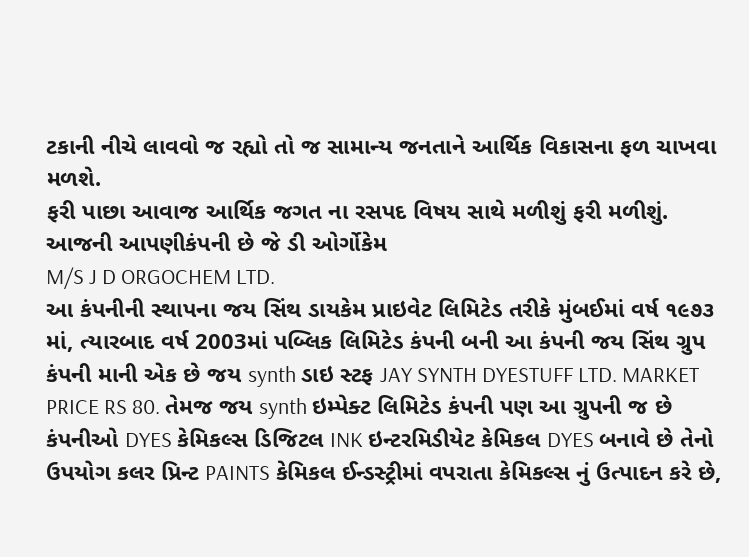ટકાની નીચે લાવવો જ રહ્યો તો જ સામાન્ય જનતાને આર્થિક વિકાસના ફળ ચાખવા મળશે.
ફરી પાછા આવાજ આર્થિક જગત ના રસપદ વિષય સાથે મળીશું ફરી મળીશું.
આજની આપણીકંપની છે જે ડી ઓર્ગોકેમ
M/S J D ORGOCHEM LTD.
આ કંપનીની સ્થાપના જય સિંથ ડાયકેમ પ્રાઇવેટ લિમિટેડ તરીકે મુંબઈમાં વર્ષ ૧૯૭૩ માં, ત્યારબાદ વર્ષ 2003માં પબ્લિક લિમિટેડ કંપની બની આ કંપની જય સિંથ ગ્રુપ કંપની માની એક છે જય synth ડાઇ સ્ટફ JAY SYNTH DYESTUFF LTD. MARKET PRICE RS 80. તેમજ જય synth ઇમ્પેક્ટ લિમિટેડ કંપની પણ આ ગ્રુપની જ છે કંપનીઓ DYES કેમિકલ્સ ડિજિટલ INK ઇન્ટરમિડીયેટ કેમિકલ DYES બનાવે છે તેનો ઉપયોગ કલર પ્રિન્ટ PAINTS કેમિકલ ઈન્ડસ્ટ્રીમાં વપરાતા કેમિકલ્સ નું ઉત્પાદન કરે છે,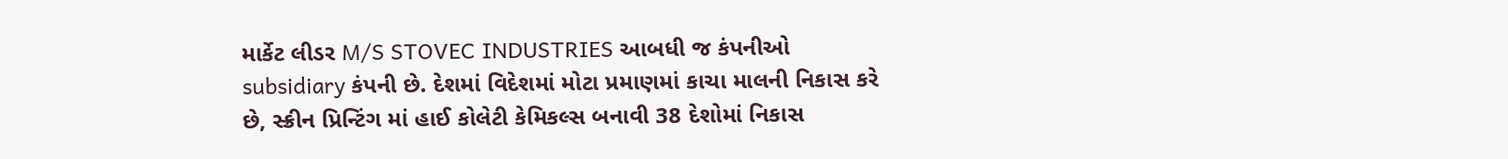માર્કેટ લીડર M/S STOVEC INDUSTRIES આબધી જ કંપનીઓ subsidiary કંપની છે. દેશમાં વિદેશમાં મોટા પ્રમાણમાં કાચા માલની નિકાસ કરે છે, સ્ક્રીન પ્રિન્ટિંગ માં હાઈ કોલેટી કેમિકલ્સ બનાવી 38 દેશોમાં નિકાસ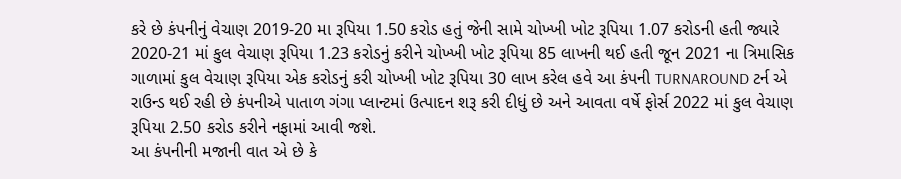કરે છે કંપનીનું વેચાણ 2019-20 મા રૂપિયા 1.50 કરોડ હતું જેની સામે ચોખ્ખી ખોટ રૂપિયા 1.07 કરોડની હતી જ્યારે 2020-21 માં કુલ વેચાણ રૂપિયા 1.23 કરોડનું કરીને ચોખ્ખી ખોટ રૂપિયા 85 લાખની થઈ હતી જૂન 2021 ના ત્રિમાસિક ગાળામાં કુલ વેચાણ રૂપિયા એક કરોડનું કરી ચોખ્ખી ખોટ રૂપિયા 30 લાખ કરેલ હવે આ કંપની TURNAROUND ટર્ન એ રાઉન્ડ થઈ રહી છે કંપનીએ પાતાળ ગંગા પ્લાન્ટમાં ઉત્પાદન શરૂ કરી દીધું છે અને આવતા વર્ષે ફોર્સ 2022 માં કુલ વેચાણ રૂપિયા 2.50 કરોડ કરીને નફામાં આવી જશે.
આ કંપનીની મજાની વાત એ છે કે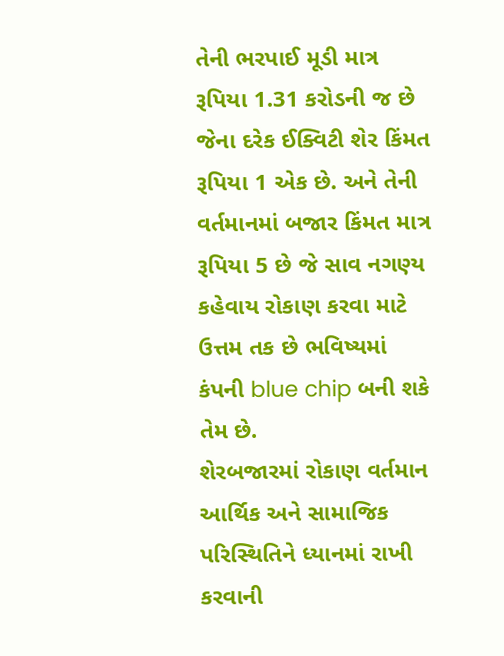તેની ભરપાઈ મૂડી માત્ર રૂપિયા 1.31 કરોડની જ છે જેના દરેક ઈક્વિટી શેર કિંમત રૂપિયા 1 એક છે. અને તેની વર્તમાનમાં બજાર કિંમત માત્ર રૂપિયા 5 છે જે સાવ નગણ્ય કહેવાય રોકાણ કરવા માટે ઉત્તમ તક છે ભવિષ્યમાં કંપની blue chip બની શકે તેમ છે.
શેરબજારમાં રોકાણ વર્તમાન આર્થિક અને સામાજિક પરિસ્થિતિને ધ્યાનમાં રાખી કરવાની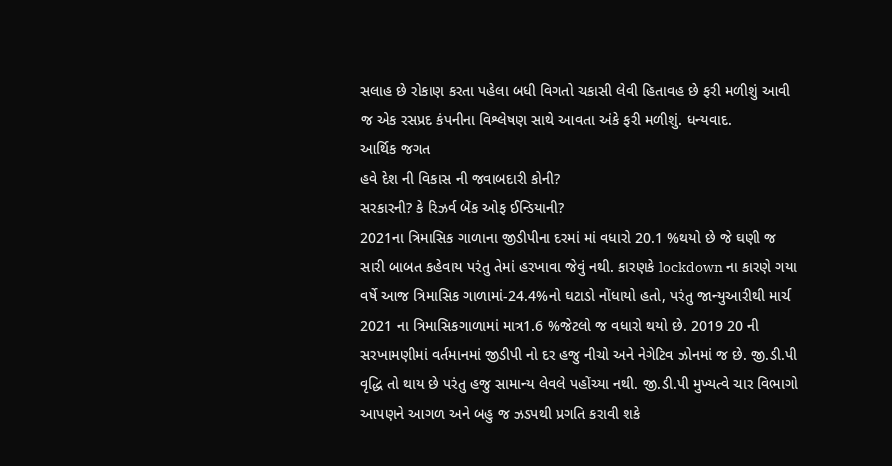સલાહ છે રોકાણ કરતા પહેલા બધી વિગતો ચકાસી લેવી હિતાવહ છે ફરી મળીશું આવી જ એક રસપ્રદ કંપનીના વિશ્લેષણ સાથે આવતા અંકે ફરી મળીશું. ધન્યવાદ.
આર્થિક જગત
હવે દેશ ની વિકાસ ની જવાબદારી કોની?
સરકારની? કે રિઝર્વ બેંક ઓફ ઈન્ડિયાની?
2021ના ત્રિમાસિક ગાળાના જીડીપીના દરમાં માં વધારો 20.1 %થયો છે જે ઘણી જ સારી બાબત કહેવાય પરંતુ તેમાં હરખાવા જેવું નથી. કારણકે lockdown ના કારણે ગયા વર્ષે આજ ત્રિમાસિક ગાળામાં-24.4%નો ઘટાડો નોંધાયો હતો, પરંતુ જાન્યુઆરીથી માર્ચ 2021 ના ત્રિમાસિકગાળામાં માત્ર1.6 %જેટલો જ વધારો થયો છે. 2019 20 ની સરખામણીમાં વર્તમાનમાં જીડીપી નો દર હજુ નીચો અને નેગેટિવ ઝોનમાં જ છે. જી.ડી.પી વૃદ્ધિ તો થાય છે પરંતુ હજુ સામાન્ય લેવલે પહોંચ્યા નથી. જી.ડી.પી મુખ્યત્વે ચાર વિભાગો આપણને આગળ અને બહુ જ ઝડપથી પ્રગતિ કરાવી શકે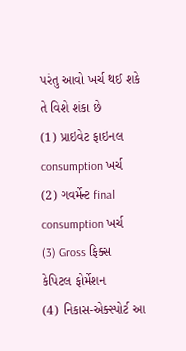પરંતુ આવો ખર્ચ થઈ શકે તે વિશે શંકા છે
(1) પ્રાઇવેટ ફાઇનલ consumption ખર્ચ
(2) ગવર્મેન્ટ final consumption ખર્ચ
(3) Gross ફિક્સ કેપિટલ ફોર્મેશન
(4) નિકાસ-એક્સ્પોર્ટ આ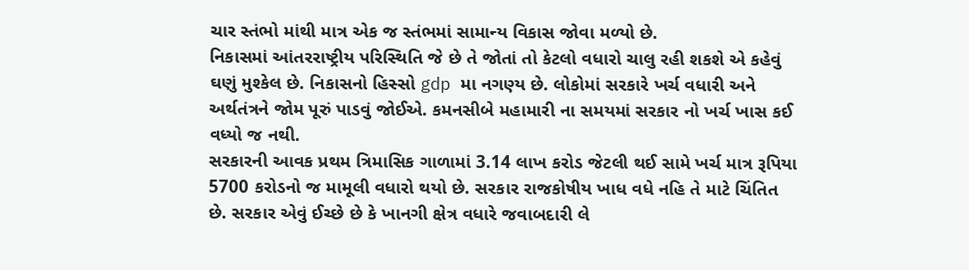ચાર સ્તંભો માંથી માત્ર એક જ સ્તંભમાં સામાન્ય વિકાસ જોવા મળ્યો છે.
નિકાસમાં આંતરરાષ્ટ્રીય પરિસ્થિતિ જે છે તે જોતાં તો કેટલો વધારો ચાલુ રહી શકશે એ કહેવું ઘણું મુશ્કેલ છે. નિકાસનો હિસ્સો gdp મા નગણ્ય છે. લોકોમાં સરકારે ખર્ચ વધારી અને અર્થતંત્રને જોમ પૂરું પાડવું જોઈએ. કમનસીબે મહામારી ના સમયમાં સરકાર નો ખર્ચ ખાસ કઈ વધ્યો જ નથી.
સરકારની આવક પ્રથમ ત્રિમાસિક ગાળામાં 3.14 લાખ કરોડ જેટલી થઈ સામે ખર્ચ માત્ર રૂપિયા 5700 કરોડનો જ મામૂલી વધારો થયો છે. સરકાર રાજકોષીય ખાધ વધે નહિ તે માટે ચિંતિત છે. સરકાર એવું ઈચ્છે છે કે ખાનગી ક્ષેત્ર વધારે જવાબદારી લે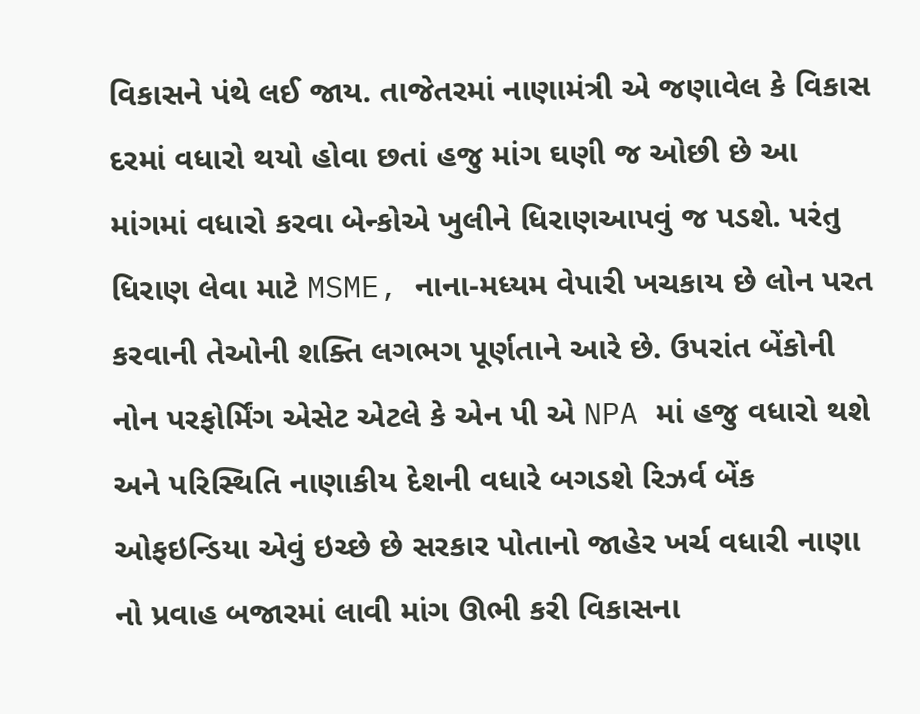વિકાસને પંથે લઈ જાય. તાજેતરમાં નાણામંત્રી એ જણાવેલ કે વિકાસ દરમાં વધારો થયો હોવા છતાં હજુ માંગ ઘણી જ ઓછી છે આ માંગમાં વધારો કરવા બેન્કોએ ખુલીને ધિરાણઆપવું જ પડશે. પરંતુ ધિરાણ લેવા માટે MSME, નાના-મધ્યમ વેપારી ખચકાય છે લોન પરત કરવાની તેઓની શક્તિ લગભગ પૂર્ણતાને આરે છે. ઉપરાંત બેંકોની નોન પરફોર્મિંગ એસેટ એટલે કે એન પી એ NPA માં હજુ વધારો થશે અને પરિસ્થિતિ નાણાકીય દેશની વધારે બગડશે રિઝર્વ બેંક ઓફઇન્ડિયા એવું ઇચ્છે છે સરકાર પોતાનો જાહેર ખર્ચ વધારી નાણા નો પ્રવાહ બજારમાં લાવી માંગ ઊભી કરી વિકાસના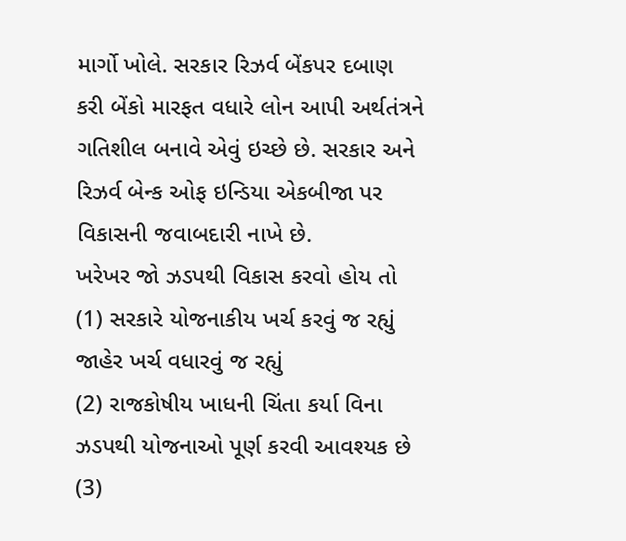માર્ગો ખોલે. સરકાર રિઝર્વ બેંકપર દબાણ કરી બેંકો મારફત વધારે લોન આપી અર્થતંત્રને ગતિશીલ બનાવે એવું ઇચ્છે છે. સરકાર અને રિઝર્વ બેન્ક ઓફ ઇન્ડિયા એકબીજા પર વિકાસની જવાબદારી નાખે છે.
ખરેખર જો ઝડપથી વિકાસ કરવો હોય તો
(1) સરકારે યોજનાકીય ખર્ચ કરવું જ રહ્યું જાહેર ખર્ચ વધારવું જ રહ્યું
(2) રાજકોષીય ખાધની ચિંતા કર્યા વિના ઝડપથી યોજનાઓ પૂર્ણ કરવી આવશ્યક છે
(3)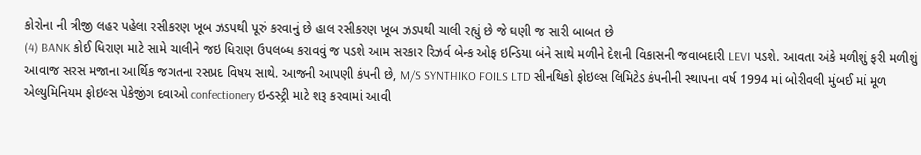કોરોના ની ત્રીજી લહર પહેલા રસીકરણ ખૂબ ઝડપથી પૂરું કરવાનું છે હાલ રસીકરણ ખૂબ ઝડપથી ચાલી રહ્યું છે જે ઘણી જ સારી બાબત છે
(4) BANK કોઈ ધિરાણ માટે સામે ચાલીને જઇ ધિરાણ ઉપલબ્ધ કરાવવું જ પડશે આમ સરકાર રિઝર્વ બેન્ક ઓફ ઇન્ડિયા બંને સાથે મળીને દેશની વિકાસની જવાબદારી LEVI પડશે. આવતા અંકે મળીશું ફરી મળીશું આવાજ સરસ મજાના આર્થિક જગતના રસપ્રદ વિષય સાથે. આજની આપણી કંપની છે, M/S SYNTHIKO FOILS LTD સીનથિકો ફોઇલ્સ લિમિટેડ કંપનીની સ્થાપના વર્ષ 1994 માં બોરીવલી મુંબઈ માં મૂળ એલ્યુમિનિયમ ફોઇલ્સ પેકેજીંગ દવાઓ confectionery ઇન્ડસ્ટ્રી માટે શરૂ કરવામાં આવી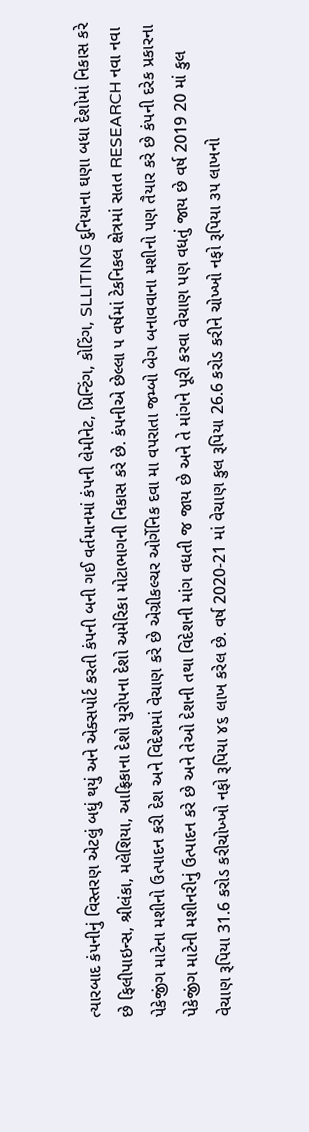ત્યારબાદ કંપનીનું વિસ્તરણ એટલું બધું થયું અને એક્સપોર્ટ કરતી કંપની બની ગઈ વર્તમાનમાં કંપની લેમીનેટ, પ્રિન્ટિંગ, કોટિંગ, SLLITING દુનિયાના ઘણા બધા દેશોમાં નિકાસ કરે છે ફિલીપાઇન્સ, શ્રીલંકા, મલેશિયા, આફ્રિકાના દેશો યુરોપના દેશો અમેરિકા મોટાભાગની નિકાસ કરે છે. કંપનીએ છેલ્લા ૫ વર્ષમાં ટેકનિકલ ક્ષેત્રમાં સતત RESEARCH નવા નવા પેકેજીંગ માટેના મશીનો ઉત્પાદન કરી દેશ અને વિદેશમાં વેચાણ કરે છે એગ્રીકલ્ચર ઓર્ગેનિક દવા મા વપરાતા જમ્બો બેગ બનાવવાના મશીનો પણ તૈયાર કરે છે કંપની દરેક પ્રકારના પેકેજીંગ માટેની મશીનરીનું ઉત્પાદન કરે છે અને તેઓ દેશની તથા વિદેશની માંગ વધતી જ જાય છે અને તે માંગને પૂરી કરવા વેચાણ પણ વધતું જાય છે વર્ષ 2019 20 માં કુલ વેચાણ રૂપિયા 31.6 કરોડ કરીચોખ્ખો નફો રૂપિયા ૪૬ લાખ કરેલ છે. વર્ષ 2020-21 માં વેચાણ કુલ રૂપિયા 26.6 કરોડ કરીને ચોખ્ખો નફો રૂપિયા ૩૫ લાખનો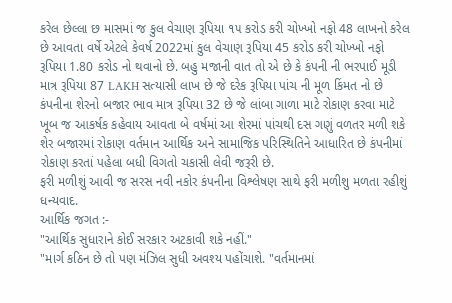કરેલ છેલ્લા છ માસમાં જ કુલ વેચાણ રૂપિયા ૧૫ કરોડ કરી ચોખ્ખો નફો 48 લાખનો કરેલ છે આવતા વર્ષે એટલે કેવર્ષ 2022માં કુલ વેચાણ રૂપિયા 45 કરોડ કરી ચોખ્ખો નફો રૂપિયા 1.80 કરોડ નો થવાનો છે. બહુ મજાની વાત તો એ છે કે કંપની ની ભરપાઈ મૂડી માત્ર રૂપિયા 87 LAKH સત્યાસી લાખ છે જે દરેક રૂપિયા પાંચ ની મૂળ કિંમત નો છે કંપનીના શેરનો બજાર ભાવ માત્ર રૂપિયા 32 છે જે લાંબા ગાળા માટે રોકાણ કરવા માટે ખૂબ જ આકર્ષક કહેવાય આવતા બે વર્ષમાં આ શેરમાં પાંચથી દસ ગણું વળતર મળી શકે શેર બજારમાં રોકાણ વર્તમાન આર્થિક અને સામાજિક પરિસ્થિતિને આધારિત છે કંપનીમાં રોકાણ કરતાં પહેલા બધી વિગતો ચકાસી લેવી જરૂરી છે.
ફરી મળીશું આવી જ સરસ નવી નકોર કંપનીના વિશ્લેષણ સાથે ફરી મળીશુ મળતા રહીશું ધન્યવાદ.
આર્થિક જગત :-
"આર્થિક સુધારાને કોઈ સરકાર અટકાવી શકે નહીં."
"માર્ગ કઠિન છે તો પણ મંઝિલ સુધી અવશ્ય પહોંચાશે. "વર્તમાનમાં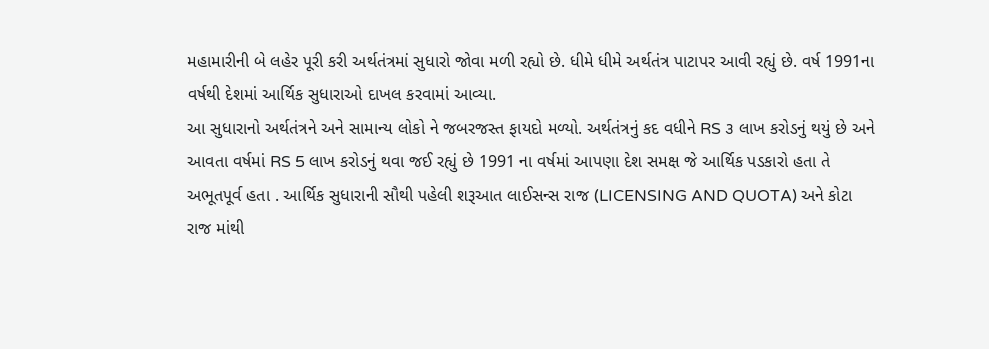મહામારીની બે લહેર પૂરી કરી અર્થતંત્રમાં સુધારો જોવા મળી રહ્યો છે. ધીમે ધીમે અર્થતંત્ર પાટાપર આવી રહ્યું છે. વર્ષ 1991ના વર્ષથી દેશમાં આર્થિક સુધારાઓ દાખલ કરવામાં આવ્યા.
આ સુધારાનો અર્થતંત્રને અને સામાન્ય લોકો ને જબરજસ્ત ફાયદો મળ્યો. અર્થતંત્રનું કદ વધીને RS ૩ લાખ કરોડનું થયું છે અને આવતા વર્ષમાં RS 5 લાખ કરોડનું થવા જઈ રહ્યું છે 1991 ના વર્ષમાં આપણા દેશ સમક્ષ જે આર્થિક પડકારો હતા તે અભૂતપૂર્વ હતા . આર્થિક સુધારાની સૌથી પહેલી શરૂઆત લાઈસન્સ રાજ (LICENSING AND QUOTA) અને કોટા રાજ માંથી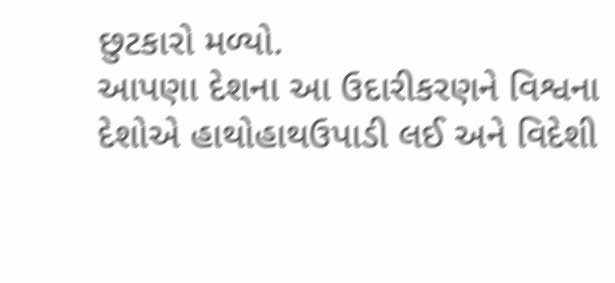છુટકારો મળ્યો.
આપણા દેશના આ ઉદારીકરણને વિશ્વના દેશોએ હાથોહાથઉપાડી લઈ અને વિદેશી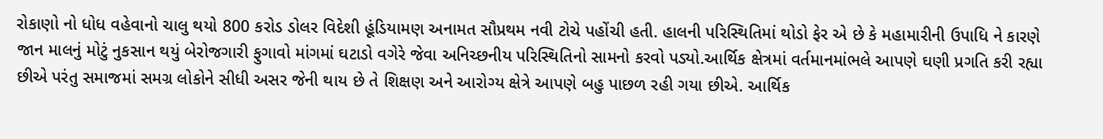રોકાણો નો ધોધ વહેવાનો ચાલુ થયો 800 કરોડ ડોલર વિદેશી હૂંડિયામણ અનામત સૌપ્રથમ નવી ટોચે પહોંચી હતી. હાલની પરિસ્થિતિમાં થોડો ફેર એ છે કે મહામારીની ઉપાધિ ને કારણે જાન માલનું મોટું નુકસાન થયું બેરોજગારી ફુગાવો માંગમાં ઘટાડો વગેરે જેવા અનિચ્છનીય પરિસ્થિતિનો સામનો કરવો પડ્યો.આર્થિક ક્ષેત્રમાં વર્તમાનમાંભલે આપણે ઘણી પ્રગતિ કરી રહ્યા છીએ પરંતુ સમાજમાં સમગ્ર લોકોને સીધી અસર જેની થાય છે તે શિક્ષણ અને આરોગ્ય ક્ષેત્રે આપણે બહુ પાછળ રહી ગયા છીએ. આર્થિક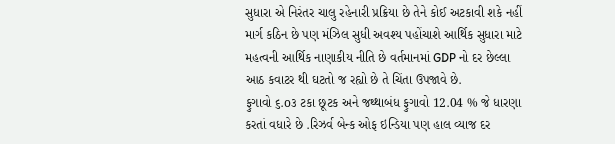સુધારા એ નિરંતર ચાલુ રહેનારી પ્રક્રિયા છે તેને કોઈ અટકાવી શકે નહીં માર્ગ કઠિન છે પણ મંઝિલ સુધી અવશ્ય પહોંચાશે આર્થિક સુધારા માટે મહત્વની આર્થિક નાણાકીય નીતિ છે વર્તમાનમાં GDP નો દર છેલ્લા આઠ કવાટર થી ઘટતો જ રહ્યો છે તે ચિંતા ઉપજાવે છે.
ફુગાવો ૬.o૩ ટકા છૂટક અને જથ્થાબંધ ફુગાવો 12.04 % જે ધારણા કરતાં વધારે છે .રિઝર્વ બેન્ક ઓફ ઇન્ડિયા પણ હાલ વ્યાજ દર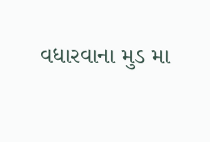વધારવાના મુડ મા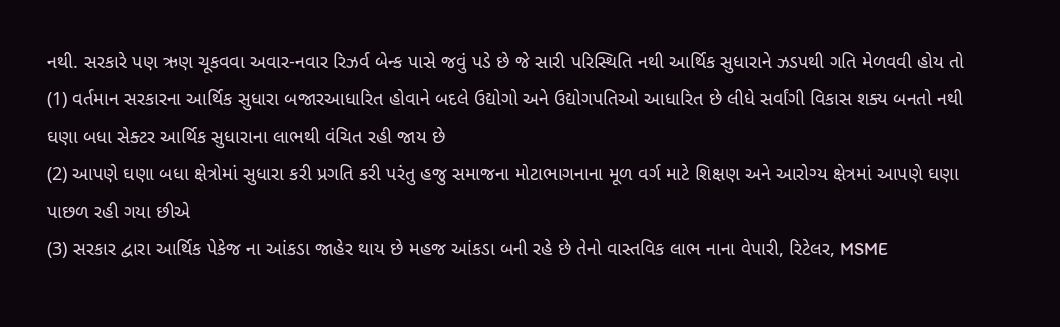નથી. સરકારે પણ ઋણ ચૂકવવા અવાર-નવાર રિઝર્વ બેન્ક પાસે જવું પડે છે જે સારી પરિસ્થિતિ નથી આર્થિક સુધારાને ઝડપથી ગતિ મેળવવી હોય તો
(1) વર્તમાન સરકારના આર્થિક સુધારા બજારઆધારિત હોવાને બદલે ઉદ્યોગો અને ઉદ્યોગપતિઓ આધારિત છે લીધે સર્વાંગી વિકાસ શક્ય બનતો નથી ઘણા બધા સેક્ટર આર્થિક સુધારાના લાભથી વંચિત રહી જાય છે
(2) આપણે ઘણા બધા ક્ષેત્રોમાં સુધારા કરી પ્રગતિ કરી પરંતુ હજુ સમાજના મોટાભાગનાના મૂળ વર્ગ માટે શિક્ષણ અને આરોગ્ય ક્ષેત્રમાં આપણે ઘણા પાછળ રહી ગયા છીએ
(3) સરકાર દ્વારા આર્થિક પેકેજ ના આંકડા જાહેર થાય છે મહજ આંકડા બની રહે છે તેનો વાસ્તવિક લાભ નાના વેપારી, રિટેલર, MSME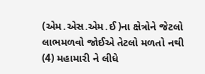(એમ.એસ.એમ.ઈ)ના ક્ષેત્રોને જેટલો લાભમળવો જોઈએ તેટલો મળતો નથી
(4) મહામારી ને લીધે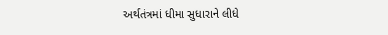અર્થતંત્રમાં ધીમા સુધારાને લીધે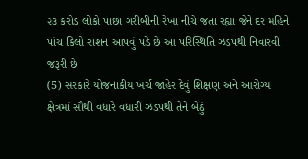૨૩ કરોડ લોકો પાછા ગરીબીની રેખા નીચે જતા રહ્યા જેને દર મહિને પાંચ કિલો રાશન આપવું પડે છે આ પરિસ્થિતિ ઝડપથી નિવારવી જરૂરી છે
(5) સરકારે યોજનાકીય ખર્ચ જાહેર દેવું શિક્ષણ અને આરોગ્ય ક્ષેત્રમાં સૌથી વધારે વધારી ઝડપથી તેને બેઠું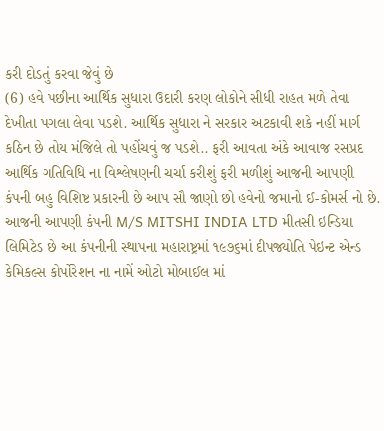કરી દોડતું કરવા જેવું છે
(6) હવે પછીના આર્થિક સુધારા ઉદારી કરણ લોકોને સીધી રાહત મળે તેવા દેખીતા પગલા લેવા પડશે. આર્થિક સુધારા ને સરકાર અટકાવી શકે નહીં માર્ગ કઠિન છે તોય મંજિલે તો પહોંચવું જ પડશે.. ફરી આવતા અંકે આવાજ રસપ્રદ આર્થિક ગતિવિધિ ના વિશ્લેષણની ચર્ચા કરીશું ફરી મળીશું આજની આપણી કંપની બહુ વિશિષ્ટ પ્રકારની છે આપ સૌ જાણો છો હવેનો જમાનો ઈ-કોમર્સ નો છે.
આજની આપણી કંપની M/S MITSHI INDIA LTD મીતસી ઇન્ડિયા લિમિટેડ છે આ કંપનીની સ્થાપના મહારાષ્ટ્રમાં ૧૯૭૬માં દીપજ્યોતિ પેઇન્ટ એન્ડ કેમિકલ્સ કોર્પોરેશન ના નામેં ઓટો મોબાઈલ માં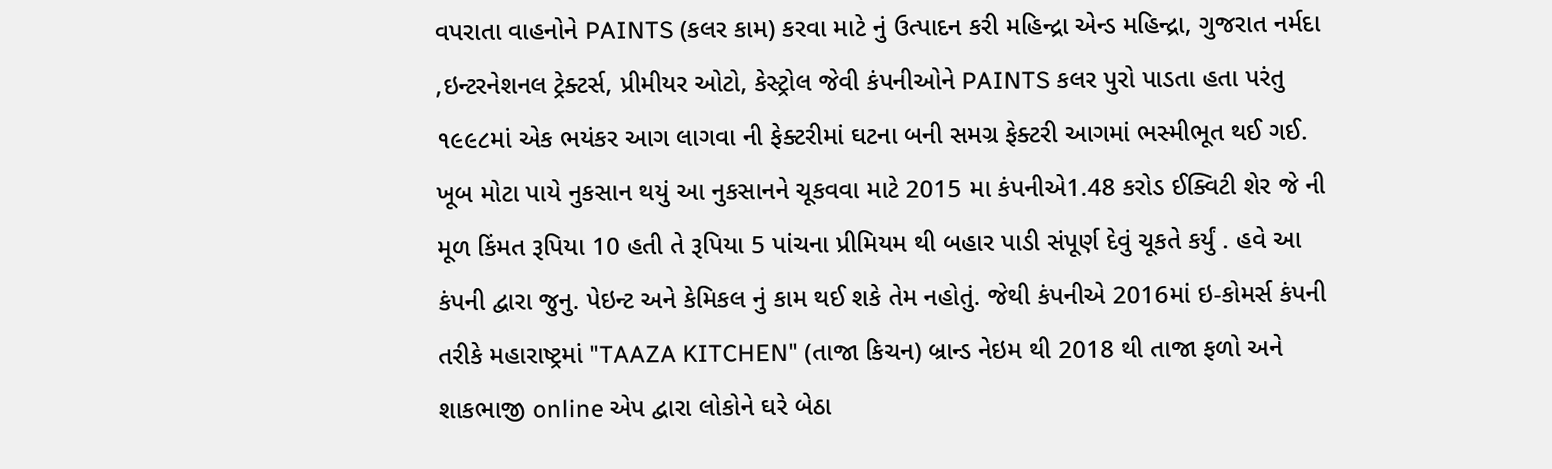વપરાતા વાહનોને PAINTS (કલર કામ) કરવા માટે નું ઉત્પાદન કરી મહિન્દ્રા એન્ડ મહિન્દ્રા, ગુજરાત નર્મદા ,ઇન્ટરનેશનલ ટ્રેક્ટર્સ, પ્રીમીયર ઓટો, કેસ્ટ્રોલ જેવી કંપનીઓને PAINTS કલર પુરો પાડતા હતા પરંતુ ૧૯૯૮માં એક ભયંકર આગ લાગવા ની ફેક્ટરીમાં ઘટના બની સમગ્ર ફેક્ટરી આગમાં ભસ્મીભૂત થઈ ગઈ. ખૂબ મોટા પાયે નુકસાન થયું આ નુકસાનને ચૂકવવા માટે 2015 મા કંપનીએ1.48 કરોડ ઈક્વિટી શેર જે ની મૂળ કિંમત રૂપિયા 10 હતી તે રૂપિયા 5 પાંચના પ્રીમિયમ થી બહાર પાડી સંપૂર્ણ દેવું ચૂકતે કર્યું . હવે આ કંપની દ્વારા જુનુ. પેઇન્ટ અને કેમિકલ નું કામ થઈ શકે તેમ નહોતું. જેથી કંપનીએ 2016માં ઇ-કોમર્સ કંપની તરીકે મહારાષ્ટ્રમાં "TAAZA KITCHEN" (તાજા કિચન) બ્રાન્ડ નેઇમ થી 2018 થી તાજા ફળો અને શાકભાજી online એપ દ્વારા લોકોને ઘરે બેઠા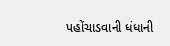પહોંચાડવાની ધંધાની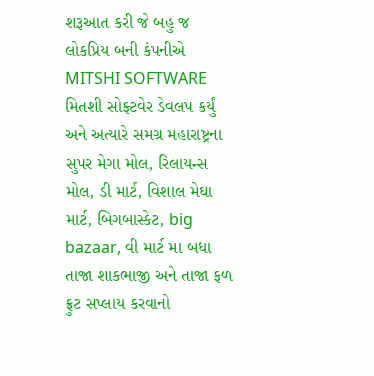શરૂઆત કરી જે બહુ જ લોકપ્રિય બની કંપનીએ MITSHI SOFTWARE મિતશી સોફ્ટવેર ડેવલપ કર્યું અને અત્યારે સમગ્ર મહારાષ્ટ્રના સુપર મેગા મોલ, રિલાયન્સ મોલ, ડી માર્ટ, વિશાલ મેઘા માર્ટ, બિગબાસ્કેટ, big bazaar, વી માર્ટ મા બધા તાજા શાકભાજી અને તાજા ફળ ફ્રુટ સપ્લાય કરવાનો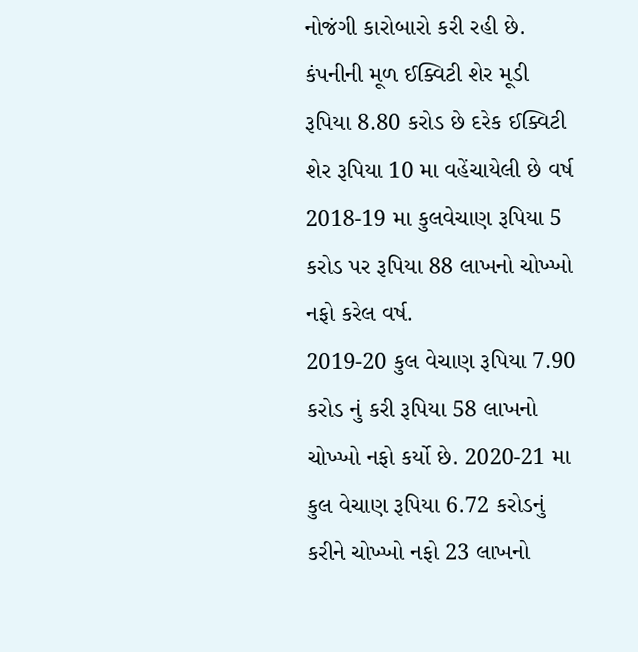નોજંગી કારોબારો કરી રહી છે. કંપનીની મૂળ ઈક્વિટી શેર મૂડી રૂપિયા 8.80 કરોડ છે દરેક ઈક્વિટી શેર રૂપિયા 10 મા વહેંચાયેલી છે વર્ષ 2018-19 મા કુલવેચાણ રૂપિયા 5 કરોડ પર રૂપિયા 88 લાખનો ચોખ્ખો નફો કરેલ વર્ષ.
2019-20 કુલ વેચાણ રૂપિયા 7.90 કરોડ નું કરી રૂપિયા 58 લાખનો ચોખ્ખો નફો કર્યો છે. 2020-21 મા કુલ વેચાણ રૂપિયા 6.72 કરોડનું કરીને ચોખ્ખો નફો 23 લાખનો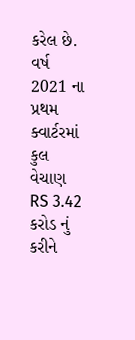કરેલ છે.
વર્ષ 2021 ના પ્રથમ ક્વાર્ટરમાં કુલ વેચાણ RS 3.42 કરોડ નું કરીને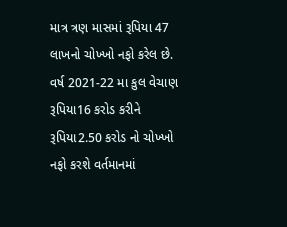માત્ર ત્રણ માસમાં રૂપિયા 47 લાખનો ચોખ્ખો નફો કરેલ છે.
વર્ષ 2021-22 મા કુલ વેચાણ રૂપિયા16 કરોડ કરીને રૂપિયા2.50 કરોડ નો ચોખ્ખો નફો કરશે વર્તમાનમાં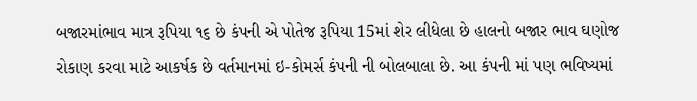બજારમાંભાવ માત્ર રૂપિયા ૧૬ છે કંપની એ પોતેજ રૂપિયા 15માં શેર લીધેલા છે હાલનો બજાર ભાવ ઘણોજ રોકાણ કરવા માટે આકર્ષક છે વર્તમાનમાં ઇ-કોમર્સ કંપની ની બોલબાલા છે. આ કંપની માં પણ ભવિષ્યમાં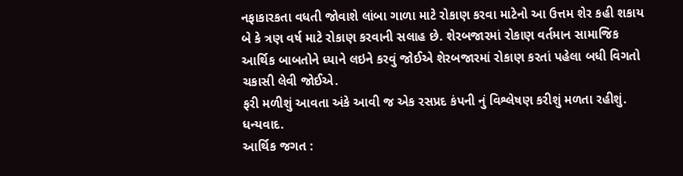નફાકારકતા વધતી જોવાશે લાંબા ગાળા માટે રોકાણ કરવા માટેનો આ ઉત્તમ શેર કહી શકાય બે કે ત્રણ વર્ષ માટે રોકાણ કરવાની સલાહ છે. શેરબજારમાં રોકાણ વર્તમાન સામાજિક આર્થિક બાબતોને ધ્યાને લઇને કરવું જોઈએ શેરબજારમાં રોકાણ કરતાં પહેલા બધી વિગતો ચકાસી લેવી જોઈએ.
ફરી મળીશું આવતા અંકે આવી જ એક રસપ્રદ કંપની નું વિશ્લેષણ કરીશું મળતા રહીશું.
ધન્યવાદ.
આર્થિક જગત :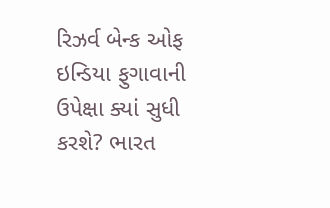રિઝર્વ બેન્ક ઓફ ઇન્ડિયા ફુગાવાની ઉપેક્ષા ક્યાં સુધી કરશે? ભારત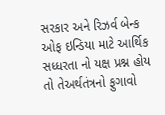સરકાર અને રિઝર્વ બેન્ક ઓફ ઇન્ડિયા માટે આર્થિક સધ્ધરતા નો યક્ષ પ્રશ્ન હોય તો તેઅર્થતંત્રનો ફુગાવો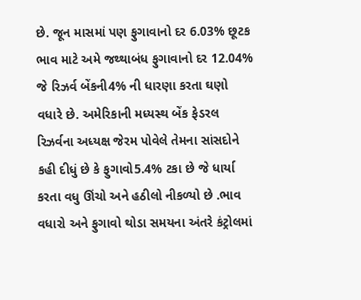છે. જૂન માસમાં પણ ફુગાવાનો દર 6.03% છૂટક ભાવ માટે અમે જથ્થાબંધ ફુગાવાનો દર 12.04% જે રિઝર્વ બેંકની4% ની ધારણા કરતા ઘણો વધારે છે. અમેરિકાની મધ્યસ્થ બેંક ફેડરલ રિઝર્વના અધ્યક્ષ જેરમ પોવેલે તેમના સાંસદોને કહી દીધું છે કે ફુગાવો5.4% ટકા છે જે ધાર્યા કરતા વધુ ઊંચો અને હઠીલો નીકળ્યો છે .ભાવ વધારો અને ફુગાવો થોડા સમયના અંતરે કંટ્રોલમાં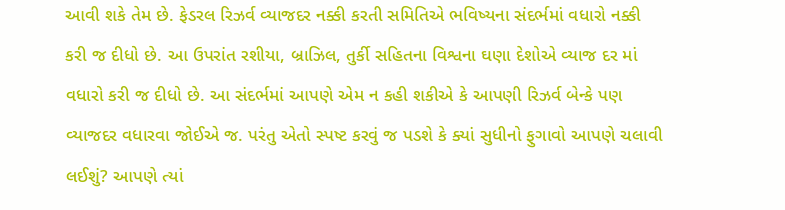આવી શકે તેમ છે. ફેડરલ રિઝર્વ વ્યાજદર નક્કી કરતી સમિતિએ ભવિષ્યના સંદર્ભમાં વધારો નક્કી કરી જ દીધો છે. આ ઉપરાંત રશીયા, બ્રાઝિલ, તુર્કી સહિતના વિશ્વના ઘણા દેશોએ વ્યાજ દર માં વધારો કરી જ દીધો છે. આ સંદર્ભમાં આપણે એમ ન કહી શકીએ કે આપણી રિઝર્વ બેન્કે પણ વ્યાજદર વધારવા જોઈએ જ. પરંતુ એતો સ્પષ્ટ કરવું જ પડશે કે ક્યાં સુધીનો ફુગાવો આપણે ચલાવી લઈશું? આપણે ત્યાં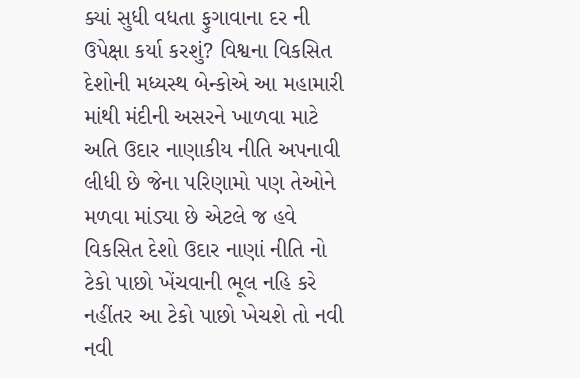ક્યાં સુધી વધતા ફુગાવાના દર ની ઉપેક્ષા કર્યા કરશું? વિશ્વના વિકસિત દેશોની મધ્યસ્થ બેન્કોએ આ મહામારી માંથી મંદીની અસરને ખાળવા માટે અતિ ઉદાર નાણાકીય નીતિ અપનાવી લીધી છે જેના પરિણામો પણ તેઓને મળવા માંડ્યા છે એટલે જ હવે વિકસિત દેશો ઉદાર નાણાં નીતિ નો ટેકો પાછો ખેંચવાની ભૂલ નહિ કરે નહીંતર આ ટેકો પાછો ખેચશે તો નવી નવી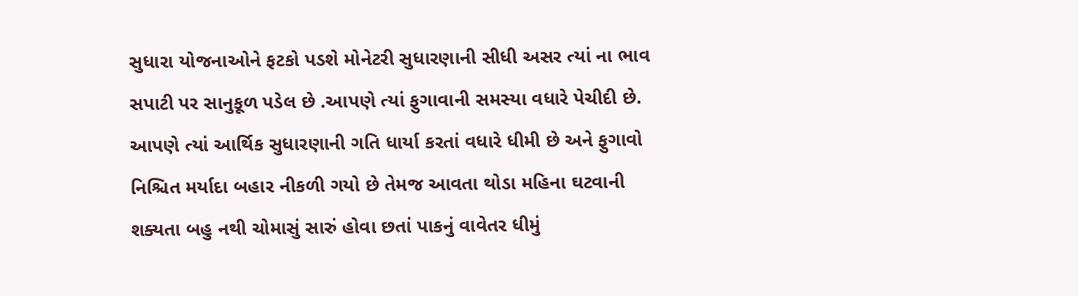સુધારા યોજનાઓને ફટકો પડશે મોનેટરી સુધારણાની સીધી અસર ત્યાં ના ભાવ સપાટી પર સાનુકૂળ પડેલ છે .આપણે ત્યાં ફુગાવાની સમસ્યા વધારે પેચીદી છે. આપણે ત્યાં આર્થિક સુધારણાની ગતિ ધાર્યા કરતાં વધારે ધીમી છે અને ફુગાવો નિશ્ચિત મર્યાદા બહાર નીકળી ગયો છે તેમજ આવતા થોડા મહિના ઘટવાની શક્યતા બહુ નથી ચોમાસું સારું હોવા છતાં પાકનું વાવેતર ધીમું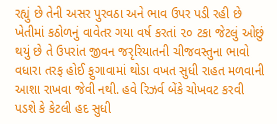રહ્યું છે તેની અસર પુરવઠા અને ભાવ ઉપર પડી રહી છે ખેતીમાં કઠોળનું વાવેતર ગયા વર્ષ કરતાં ૨૦ ટકા જેટલું ઓછું થયું છે તે ઉપરાંત જીવન જરૃરિયાતની ચીજવસ્તુના ભાવો વધારા તરફ હોઈ ફુગાવામાં થોડા વખત સુધી રાહત મળવાની આશા રાખવા જેવી નથી. હવે રિઝર્વ બેંકે ચોખવટ કરવી પડશે કે કેટલી હદ સુધી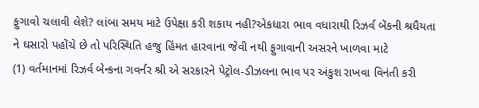ફુગાવો ચલાવી લેશે? લાંબા સમય માટે ઉપેક્ષા કરી શકાય નહી?એકધારા ભાવ વધારાથી રિઝર્વ બેંકની શ્રધૈયતા ને ઘસારો પહોંચે છે તો પરિસ્થિતિ હજુ હિંમત હારવાના જેવી નથી ફુગાવાની અસરને ખાળવા માટે
(1) વર્તમાનમાં રિઝર્વ બેન્કના ગવર્નર શ્રી એ સરકારને પેટ્રોલ-ડીઝલના ભાવ પર અંકુશ રાખવા વિનંતી કરી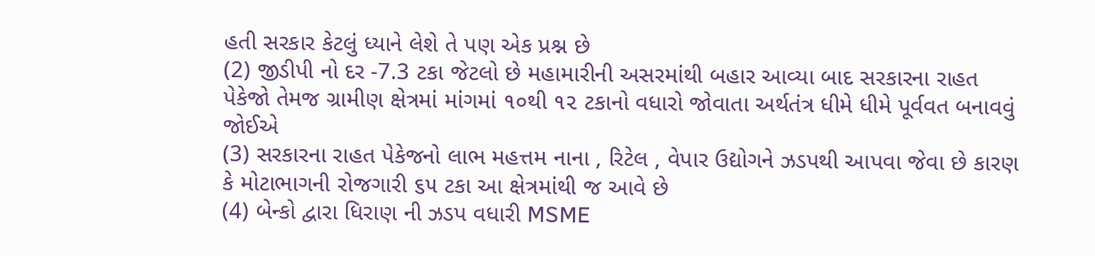હતી સરકાર કેટલું ધ્યાને લેશે તે પણ એક પ્રશ્ન છે
(2) જીડીપી નો દર -7.3 ટકા જેટલો છે મહામારીની અસરમાંથી બહાર આવ્યા બાદ સરકારના રાહત પેકેજો તેમજ ગ્રામીણ ક્ષેત્રમાં માંગમાં ૧૦થી ૧૨ ટકાનો વધારો જોવાતા અર્થતંત્ર ધીમે ધીમે પૂર્વવત બનાવવું જોઈએ
(3) સરકારના રાહત પેકેજનો લાભ મહત્તમ નાના , રિટેલ , વેપાર ઉદ્યોગને ઝડપથી આપવા જેવા છે કારણ કે મોટાભાગની રોજગારી ૬૫ ટકા આ ક્ષેત્રમાંથી જ આવે છે
(4) બેન્કો દ્વારા ધિરાણ ની ઝડપ વધારી MSME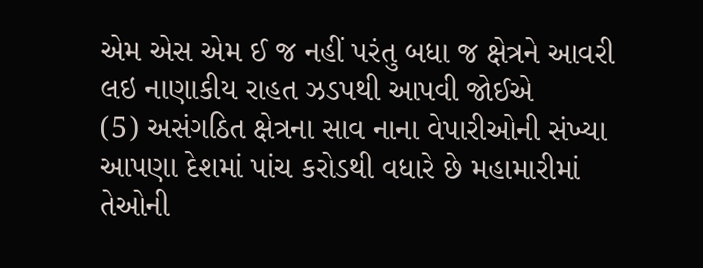એમ એસ એમ ઈ જ નહીં પરંતુ બધા જ ક્ષેત્રને આવરી લઇ નાણાકીય રાહત ઝડપથી આપવી જોઈએ
(5) અસંગઠિત ક્ષેત્રના સાવ નાના વેપારીઓની સંખ્યા આપણા દેશમાં પાંચ કરોડથી વધારે છે મહામારીમાં તેઓની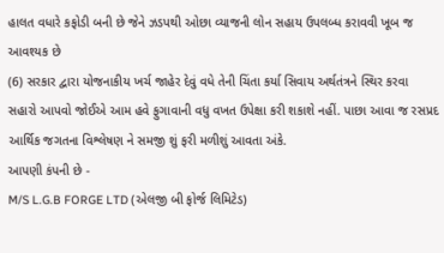હાલત વધારે કફોડી બની છે જેને ઝડપથી ઓછા વ્યાજની લોન સહાય ઉપલબ્ધ કરાવવી ખૂબ જ આવશ્યક છે
(6) સરકાર દ્વારા યોજનાકીય ખર્ચ જાહેર દેવું વધે તેની ચિંતા કર્યા સિવાય અર્થતંત્રને સ્થિર કરવા સહારો આપવો જોઈએ આમ હવે ફુગાવાની વધુ વખત ઉપેક્ષા કરી શકાશે નહીં. પાછા આવા જ રસપ્રદ આર્થિક જગતના વિશ્લેષણ ને સમજી શું ફરી મળીશું આવતા અંકે.
આપણી કંપની છે -
M/S L.G.B FORGE LTD (એલજી બી ફોર્જ લિમિટેડ)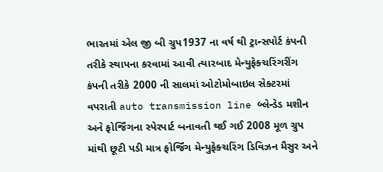ભારતમાં એલ જી બી ગ્રુપ1937 ના વર્ષ થી ટ્રાન્સપોર્ટ કંપની તરીકે સ્થાપના કરવામાં આવી ત્યારબાદ મેન્યુફેક્ચરિંગરીંગ કંપની તરીકે 2000 ની સાલમાં ઓટોમોબાઇલ સેક્ટરમાં વપરાતી auto transmission line બ્લેન્ડેડ મશીન અને ફોર્જિંગના સ્પેરપાર્ટ બનાવતી થઈ ગઈ 2008 મૂળ ગ્રુપ માંથી છૂટી પડી માત્ર ફોર્જિંગ મેન્યુફેક્ચરિંગ ડિવિઝન મૈસુર અને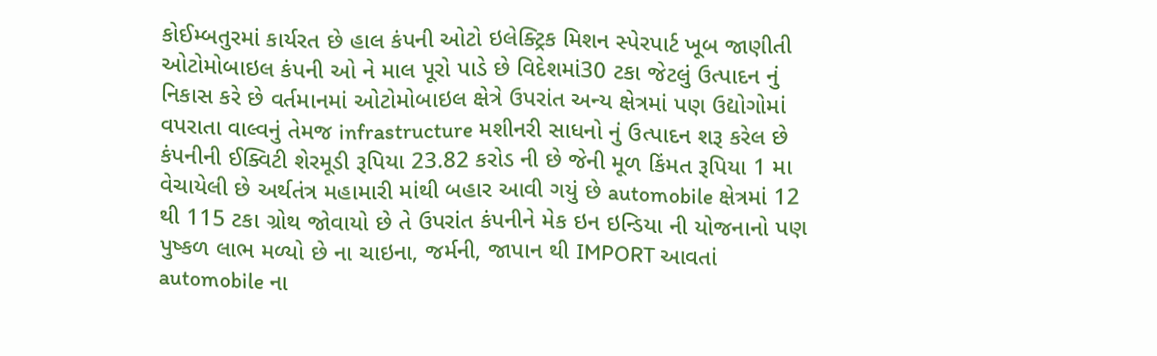કોઈમ્બતુરમાં કાર્યરત છે હાલ કંપની ઓટો ઇલેક્ટ્રિક મિશન સ્પેરપાર્ટ ખૂબ જાણીતી ઓટોમોબાઇલ કંપની ઓ ને માલ પૂરો પાડે છે વિદેશમાં30 ટકા જેટલું ઉત્પાદન નું નિકાસ કરે છે વર્તમાનમાં ઓટોમોબાઇલ ક્ષેત્રે ઉપરાંત અન્ય ક્ષેત્રમાં પણ ઉદ્યોગોમાં વપરાતા વાલ્વનું તેમજ infrastructure મશીનરી સાધનો નું ઉત્પાદન શરૂ કરેલ છે કંપનીની ઈક્વિટી શેરમૂડી રૂપિયા 23.82 કરોડ ની છે જેની મૂળ કિંમત રૂપિયા 1 મા વેચાયેલી છે અર્થતંત્ર મહામારી માંથી બહાર આવી ગયું છે automobile ક્ષેત્રમાં 12 થી 115 ટકા ગ્રોથ જોવાયો છે તે ઉપરાંત કંપનીને મેક ઇન ઇન્ડિયા ની યોજનાનો પણ પુષ્કળ લાભ મળ્યો છે ના ચાઇના, જર્મની, જાપાન થી IMPORT આવતાં automobile ના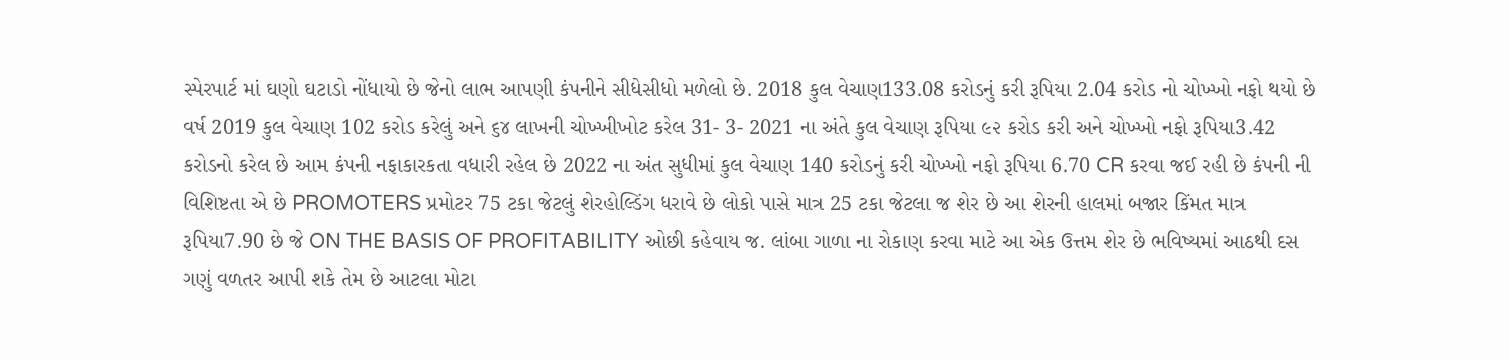સ્પેરપાર્ટ માં ઘણો ઘટાડો નોંધાયો છે જેનો લાભ આપણી કંપનીને સીધેસીધો મળેલો છે. 2018 કુલ વેચાણ133.08 કરોડનું કરી રૂપિયા 2.04 કરોડ નો ચોખ્ખો નફો થયો છે વર્ષ 2019 કુલ વેચાણ 102 કરોડ કરેલું અને ૬૪ લાખની ચોખ્ખીખોટ કરેલ 31- 3- 2021 ના અંતે કુલ વેચાણ રૂપિયા ૯૨ કરોડ કરી અને ચોખ્ખો નફો રૂપિયા3.42 કરોડનો કરેલ છે આમ કંપની નફાકારકતા વધારી રહેલ છે 2022 ના અંત સુધીમાં કુલ વેચાણ 140 કરોડનું કરી ચોખ્ખો નફો રૂપિયા 6.70 CR કરવા જઈ રહી છે કંપની ની વિશિષ્ટતા એ છે PROMOTERS પ્રમોટર 75 ટકા જેટલું શેરહોલ્ડિંગ ધરાવે છે લોકો પાસે માત્ર 25 ટકા જેટલા જ શેર છે આ શેરની હાલમાં બજાર કિંમત માત્ર રૂપિયા7.90 છે જે ON THE BASIS OF PROFITABILITY ઓછી કહેવાય જ. લાંબા ગાળા ના રોકાણ કરવા માટે આ એક ઉત્તમ શેર છે ભવિષ્યમાં આઠથી દસ ગણું વળતર આપી શકે તેમ છે આટલા મોટા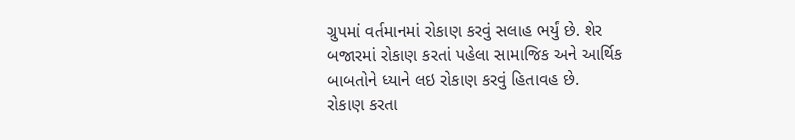ગ્રુપમાં વર્તમાનમાં રોકાણ કરવું સલાહ ભર્યું છે. શેર બજારમાં રોકાણ કરતાં પહેલા સામાજિક અને આર્થિક બાબતોને ધ્યાને લઇ રોકાણ કરવું હિતાવહ છે.
રોકાણ કરતા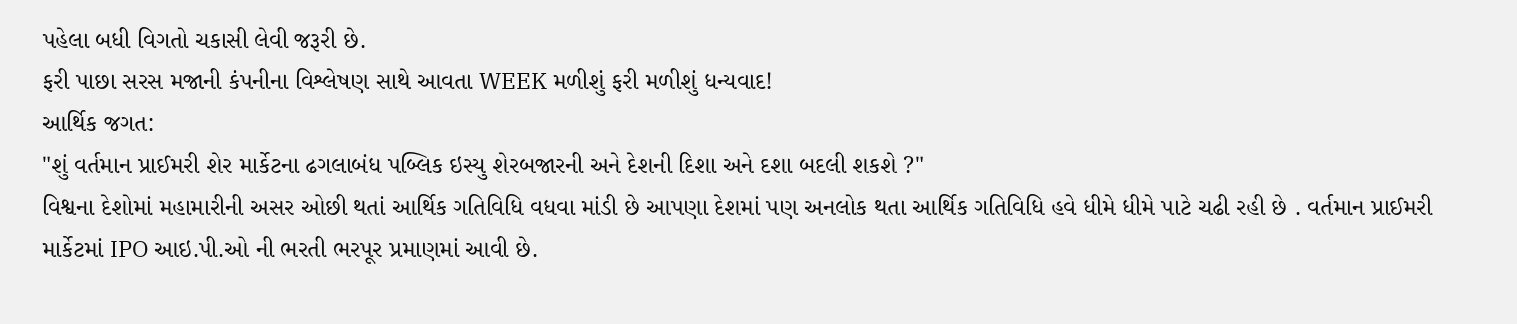પહેલા બધી વિગતો ચકાસી લેવી જરૂરી છે.
ફરી પાછા સરસ મજાની કંપનીના વિશ્લેષણ સાથે આવતા WEEK મળીશું ફરી મળીશું ધન્યવાદ!
આર્થિક જગત:
"શું વર્તમાન પ્રાઈમરી શેર માર્કેટના ઢગલાબંધ પબ્લિક ઇસ્યુ શેરબજારની અને દેશની દિશા અને દશા બદલી શકશે ?"
વિશ્વના દેશોમાં મહામારીની અસર ઓછી થતાં આર્થિક ગતિવિધિ વધવા માંડી છે આપણા દેશમાં પણ અનલોક થતા આર્થિક ગતિવિધિ હવે ધીમે ધીમે પાટે ચઢી રહી છે . વર્તમાન પ્રાઈમરી માર્કેટમાં IPO આઇ.પી.ઓ ની ભરતી ભરપૂર પ્રમાણમાં આવી છે.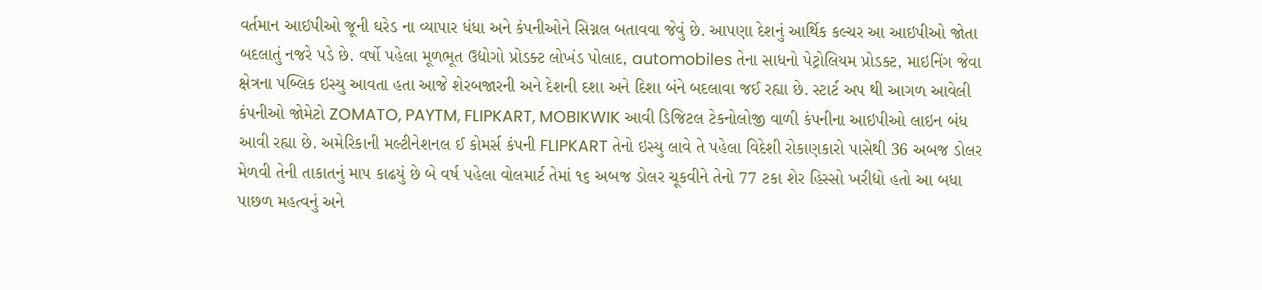વર્તમાન આઇપીઓ જૂની ઘરેડ ના વ્યાપાર ધંધા અને કંપનીઓને સિગ્નલ બતાવવા જેવું છે. આપણા દેશનું આર્થિક કલ્ચર આ આઇપીઓ જોતા બદલાતું નજરે પડે છે. વર્ષો પહેલા મૂળભૂત ઉદ્યોગો પ્રોડક્ટ લોખંડ પોલાદ, automobiles તેના સાધનો પેટ્રોલિયમ પ્રોડક્ટ, માઇનિંગ જેવા ક્ષેત્રના પબ્લિક ઇસ્યુ આવતા હતા આજે શેરબજારની અને દેશની દશા અને દિશા બંને બદલાવા જઈ રહ્યા છે. સ્ટાર્ટ અપ થી આગળ આવેલી કંપનીઓ જોમેટો ZOMATO, PAYTM, FLIPKART, MOBIKWIK આવી ડિજિટલ ટેકનોલોજી વાળી કંપનીના આઇપીઓ લાઇન બંધ આવી રહ્યા છે. અમેરિકાની મલ્ટીનેશનલ ઈ કોમર્સ કંપની FLIPKART તેનો ઇસ્યુ લાવે તે પહેલા વિદેશી રોકાણકારો પાસેથી 36 અબજ ડોલર મેળવી તેની તાકાતનું માપ કાઢયું છે બે વર્ષ પહેલા વોલમાર્ટ તેમાં ૧૬ અબજ ડોલર ચૂકવીને તેનો 77 ટકા શેર હિસ્સો ખરીદ્યો હતો આ બધા પાછળ મહત્વનું અને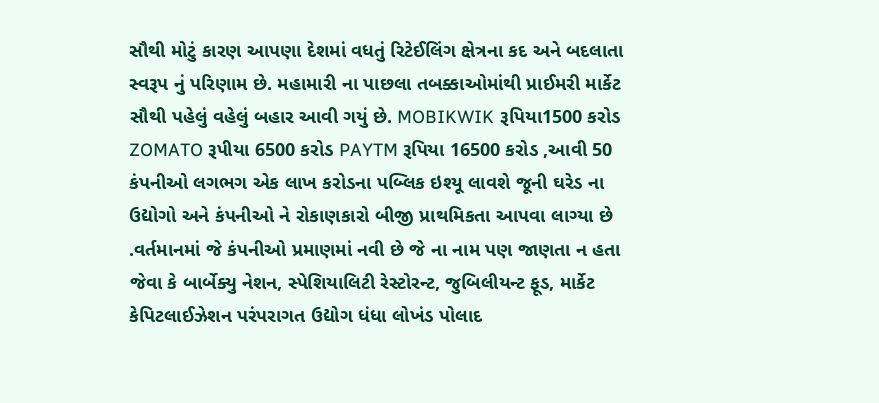સૌથી મોટું કારણ આપણા દેશમાં વધતું રિટેઈલિંગ ક્ષેત્રના કદ અને બદલાતા સ્વરૂપ નું પરિણામ છે. મહામારી ના પાછલા તબક્કાઓમાંથી પ્રાઈમરી માર્કેટ સૌથી પહેલું વહેલું બહાર આવી ગયું છે. MOBIKWIK રૂપિયા1500 કરોડ ZOMATO રૂપીયા 6500 કરોડ PAYTM રૂપિયા 16500 કરોડ ,આવી 50 કંપનીઓ લગભગ એક લાખ કરોડના પબ્લિક ઇશ્યૂ લાવશે જૂની ઘરેડ ના ઉદ્યોગો અને કંપનીઓ ને રોકાણકારો બીજી પ્રાથમિકતા આપવા લાગ્યા છે .વર્તમાનમાં જે કંપનીઓ પ્રમાણમાં નવી છે જે ના નામ પણ જાણતા ન હતા જેવા કે બાર્બેક્યુ નેશન, સ્પેશિયાલિટી રેસ્ટોરન્ટ, જુબિલીયન્ટ ફૂડ, માર્કેટ કેપિટલાઈઝેશન પરંપરાગત ઉદ્યોગ ધંધા લોખંડ પોલાદ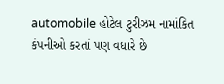automobile હોટેલ ટુરીઝમ નામાંકિત કંપનીઓ કરતાં પણ વધારે છે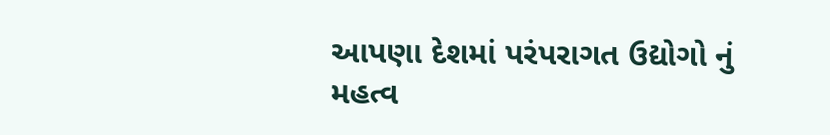આપણા દેશમાં પરંપરાગત ઉદ્યોગો નું મહત્વ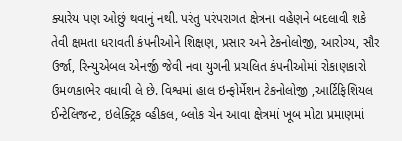ક્યારેય પણ ઓછું થવાનું નથી. પરંતુ પરંપરાગત ક્ષેત્રના વહેણને બદલાવી શકે તેવી ક્ષમતા ધરાવતી કંપનીઓને શિક્ષણ, પ્રસાર અને ટેકનોલોજી, આરોગ્ય, સૌર ઉર્જા, રિન્યુએબલ એનર્જી જેવી નવા યુગની પ્રચલિત કંપનીઓમાં રોકાણકારો ઉમળકાભેર વધાવી લે છે. વિશ્વમાં હાલ ઇન્ફોર્મેશન ટેકનોલોજી ,આર્ટિફિશિયલ ઈન્ટેલિજન્ટ, ઇલેક્ટ્રિક વ્હીકલ, બ્લોક ચેન આવા ક્ષેત્રમાં ખૂબ મોટા પ્રમાણમાં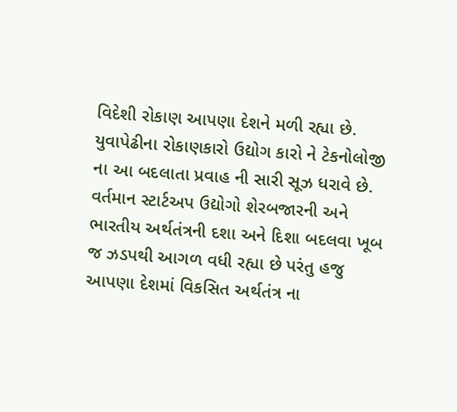વિદેશી રોકાણ આપણા દેશને મળી રહ્યા છે. યુવાપેઢીના રોકાણકારો ઉદ્યોગ કારો ને ટેકનોલોજી ના આ બદલાતા પ્રવાહ ની સારી સૂઝ ધરાવે છે. વર્તમાન સ્ટાર્ટઅપ ઉદ્યોગો શેરબજારની અને ભારતીય અર્થતંત્રની દશા અને દિશા બદલવા ખૂબ જ ઝડપથી આગળ વધી રહ્યા છે પરંતુ હજુ આપણા દેશમાં વિકસિત અર્થતંત્ર ના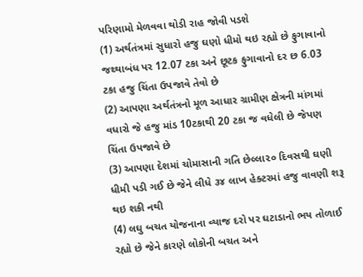પરિણામો મેળવવા થોડી રાહ જોવી પડશે
(1) અર્થતંત્રમાં સુધારો હજુ ઘણો ધીમો થઇ રહ્યો છે ફુગાવાનો જથ્થાબંધ પર 12.07 ટકા અને છૂટક ફુગાવાનો દર છ 6.03 ટકા હજુ ચિંતા ઉપજાવે તેવો છે
(2) આપણા અર્થતંત્રનો મૂળ આધાર ગ્રામીણ ક્ષેત્રની માંગમાં વધારો જે હજુ માંડ 10ટકાથી 20 ટકા જ વધેલી છે જેપણ ચિંતા ઉપજાવે છે
(3) આપણા દેશમાં ચોમાસાની ગતિ છેલ્લા૨૦ દિવસથી ઘણી ધીમી પડી ગઈ છે જેને લીધે ૩૪ લાખ હેક્ટરમાં હજુ વાવણી શરૂ થઇ શકી નથી
(4) લઘુ બચત યોજનાના વ્યાજ દરો પર ઘટાડાનો ભય તોળાઈ રહ્યો છે જેને કારણે લોકોની બચત અને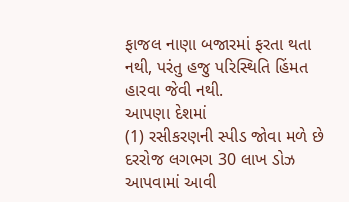ફાજલ નાણા બજારમાં ફરતા થતા નથી, પરંતુ હજુ પરિસ્થિતિ હિંમત હારવા જેવી નથી.
આપણા દેશમાં
(1) રસીકરણની સ્પીડ જોવા મળે છે દરરોજ લગભગ 30 લાખ ડોઝ આપવામાં આવી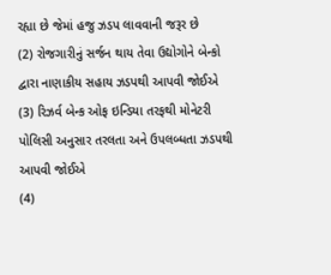રહ્યા છે જેમાં હજુ ઝડપ લાવવાની જરૂર છે
(2) રોજગારીનું સર્જન થાય તેવા ઉદ્યોગોને બેન્કો દ્વારા નાણાકીય સહાય ઝડપથી આપવી જોઈએ
(3) રિઝર્વ બેન્ક ઓફ ઇન્ડિયા તરફથી મોનેટરી પોલિસી અનુસાર તરલતા અને ઉપલબ્ધતા ઝડપથી આપવી જોઈએ
(4)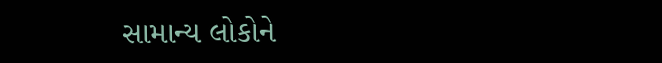સામાન્ય લોકોને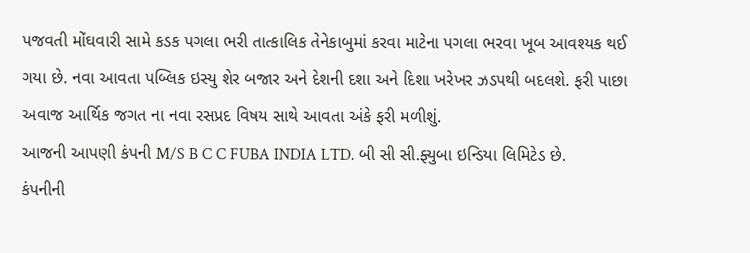પજવતી મોંઘવારી સામે કડક પગલા ભરી તાત્કાલિક તેનેકાબુમાં કરવા માટેના પગલા ભરવા ખૂબ આવશ્યક થઈ ગયા છે. નવા આવતા પબ્લિક ઇસ્યુ શેર બજાર અને દેશની દશા અને દિશા ખરેખર ઝડપથી બદલશે. ફરી પાછા અવાજ આર્થિક જગત ના નવા રસપ્રદ વિષય સાથે આવતા અંકે ફરી મળીશું.
આજની આપણી કંપની M/S B C C FUBA INDIA LTD. બી સી સી.ફ્યુબા ઇન્ડિયા લિમિટેડ છે.
કંપનીની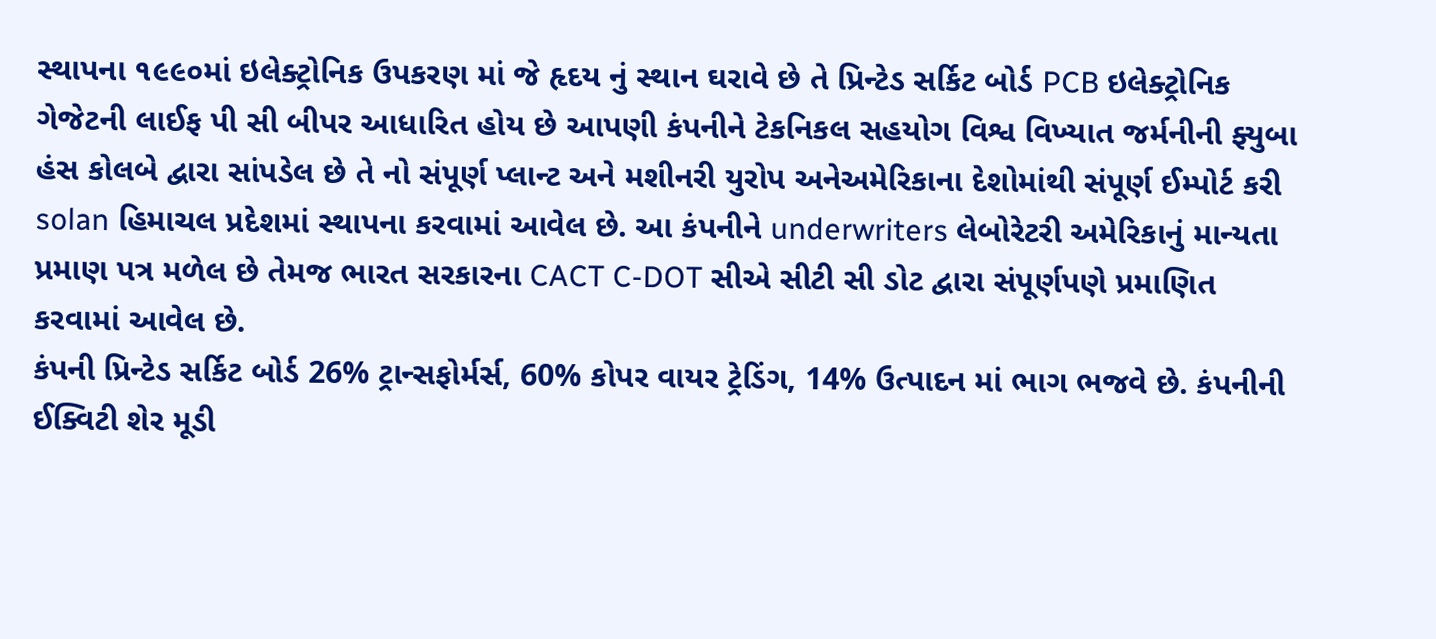સ્થાપના ૧૯૯૦માં ઇલેક્ટ્રોનિક ઉપકરણ માં જે હૃદય નું સ્થાન ઘરાવે છે તે પ્રિન્ટેડ સર્કિટ બોર્ડ PCB ઇલેક્ટ્રોનિક ગેજેટની લાઈફ પી સી બીપર આધારિત હોય છે આપણી કંપનીને ટેકનિકલ સહયોગ વિશ્વ વિખ્યાત જર્મનીની ફ્યુબા હંસ કોલબે દ્વારા સાંપડેલ છે તે નો સંપૂર્ણ પ્લાન્ટ અને મશીનરી યુરોપ અનેઅમેરિકાના દેશોમાંથી સંપૂર્ણ ઈમ્પોર્ટ કરી solan હિમાચલ પ્રદેશમાં સ્થાપના કરવામાં આવેલ છે. આ કંપનીને underwriters લેબોરેટરી અમેરિકાનું માન્યતા પ્રમાણ પત્ર મળેલ છે તેમજ ભારત સરકારના CACT C-DOT સીએ સીટી સી ડોટ દ્વારા સંપૂર્ણપણે પ્રમાણિત કરવામાં આવેલ છે.
કંપની પ્રિન્ટેડ સર્કિટ બોર્ડ 26% ટ્રાન્સફોર્મર્સ, 60% કોપર વાયર ટ્રેડિંગ, 14% ઉત્પાદન માં ભાગ ભજવે છે. કંપનીની ઈક્વિટી શેર મૂડી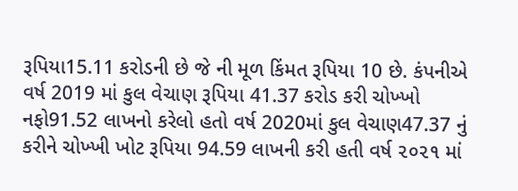રૂપિયા15.11 કરોડની છે જે ની મૂળ કિંમત રૂપિયા 10 છે. કંપનીએ વર્ષ 2019 માં કુલ વેચાણ રૂપિયા 41.37 કરોડ કરી ચોખ્ખો નફો91.52 લાખનો કરેલો હતો વર્ષ 2020માં કુલ વેચાણ47.37 નું કરીને ચોખ્ખી ખોટ રૂપિયા 94.59 લાખની કરી હતી વર્ષ ૨૦૨૧ માં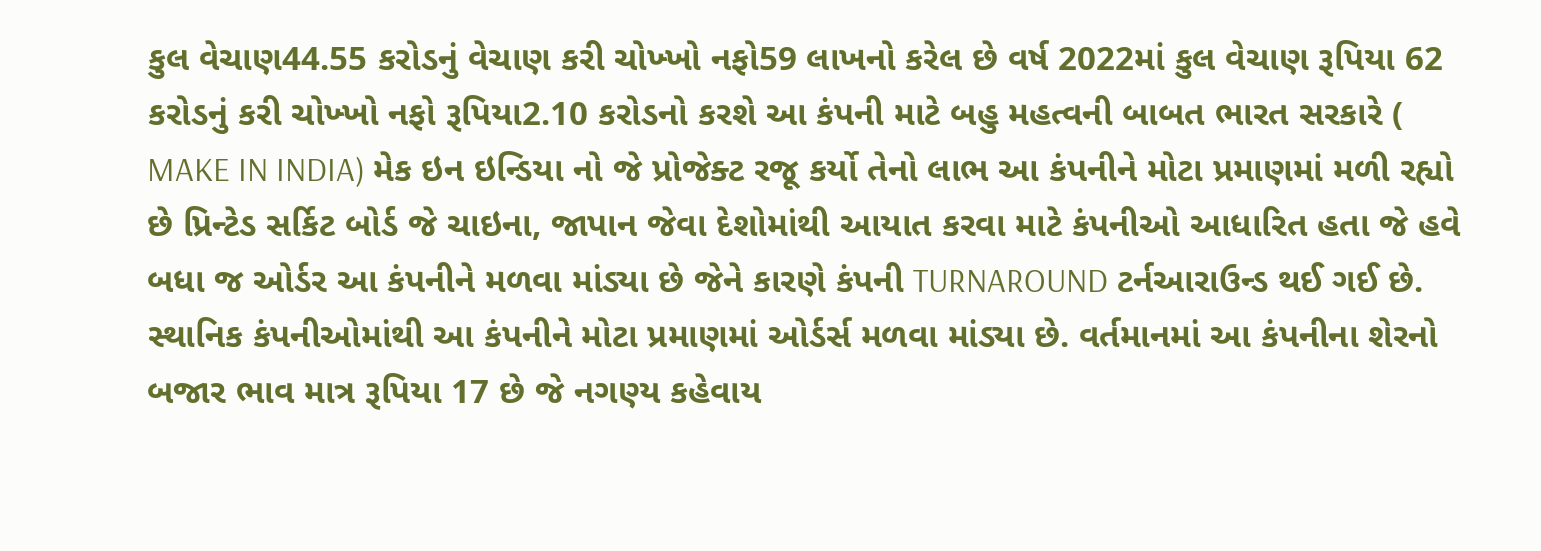કુલ વેચાણ44.55 કરોડનું વેચાણ કરી ચોખ્ખો નફો59 લાખનો કરેલ છે વર્ષ 2022માં કુલ વેચાણ રૂપિયા 62 કરોડનું કરી ચોખ્ખો નફો રૂપિયા2.10 કરોડનો કરશે આ કંપની માટે બહુ મહત્વની બાબત ભારત સરકારે ( MAKE IN INDIA) મેક ઇન ઇન્ડિયા નો જે પ્રોજેક્ટ રજૂ કર્યો તેનો લાભ આ કંપનીને મોટા પ્રમાણમાં મળી રહ્યો છે પ્રિન્ટેડ સર્કિટ બોર્ડ જે ચાઇના, જાપાન જેવા દેશોમાંથી આયાત કરવા માટે કંપનીઓ આધારિત હતા જે હવે બધા જ ઓર્ડર આ કંપનીને મળવા માંડ્યા છે જેને કારણે કંપની TURNAROUND ટર્નઆરાઉન્ડ થઈ ગઈ છે. સ્થાનિક કંપનીઓમાંથી આ કંપનીને મોટા પ્રમાણમાં ઓર્ડર્સ મળવા માંડ્યા છે. વર્તમાનમાં આ કંપનીના શેરનો બજાર ભાવ માત્ર રૂપિયા 17 છે જે નગણ્ય કહેવાય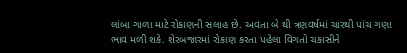લાંબા ગાળા માટે રોકાણની સલાહ છે. અવતા બે થી ત્રણવર્ષમાં ચારથી પાંચ ગણા ભાવ મળી શકે. શેરબજારમાં રોકાણ કરતા પહેલા વિગતો ચકાસીને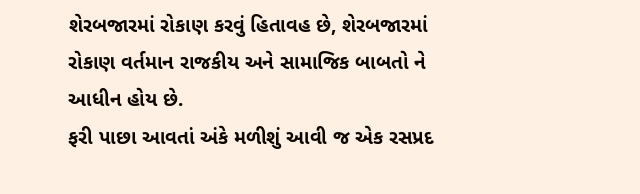શેરબજારમાં રોકાણ કરવું હિતાવહ છે, શેરબજારમાં રોકાણ વર્તમાન રાજકીય અને સામાજિક બાબતો ને આધીન હોય છે.
ફરી પાછા આવતાં અંકે મળીશું આવી જ એક રસપ્રદ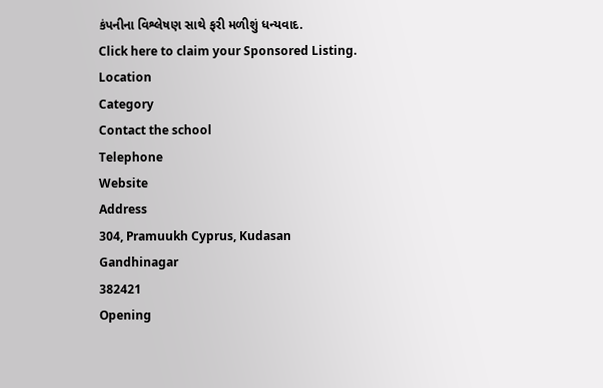કંપનીના વિશ્લેષણ સાથે ફરી મળીશું ધન્યવાદ.
Click here to claim your Sponsored Listing.
Location
Category
Contact the school
Telephone
Website
Address
304, Pramuukh Cyprus, Kudasan
Gandhinagar
382421
Opening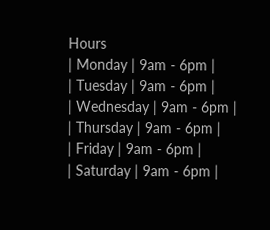Hours
| Monday | 9am - 6pm |
| Tuesday | 9am - 6pm |
| Wednesday | 9am - 6pm |
| Thursday | 9am - 6pm |
| Friday | 9am - 6pm |
| Saturday | 9am - 6pm |